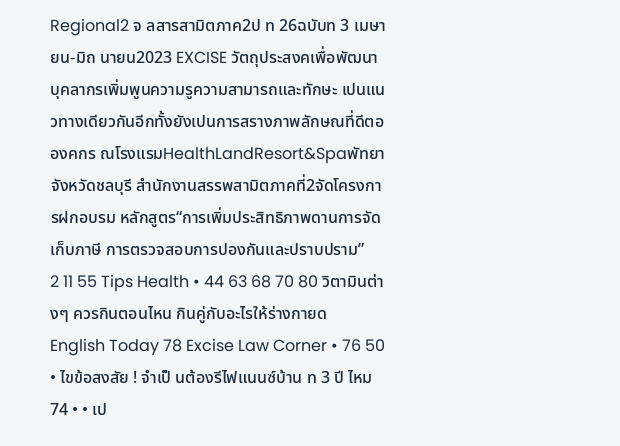Regional2 จ ลสารสามิตภาค2ป ท 26ฉบับท 3 เมษายน-มิถ นายน2023 EXCISE วัตถุประสงคเพื่อพัฒนาบุคลากรเพิ่มพูนความรูความสามารถและทักษะ เปนแนวทางเดียวกันอีกทั้งยังเปนการสรางภาพลักษณที่ดีตอองคกร ณโรงแรมHealthLandResort&Spaพัทยาจังหวัดชลบุรี สำนักงานสรรพสามิตภาคที่2จัดโครงการฝกอบรม หลักสูตร“การเพิ่มประสิทธิภาพดานการจัดเก็บภาษี การตรวจสอบการปองกันและปราบปราม”
2 11 55 Tips Health • 44 63 68 70 80 วิตามินต่างๆ ควรกินตอนไหน กินคู่กับอะไรให้ร่างกายด English Today 78 Excise Law Corner • 76 50 • ไขข้อสงสัย ! จําเป็ นต้องรีไฟแนนซ์บ้าน ท 3 ปี ไหม 74 • • เป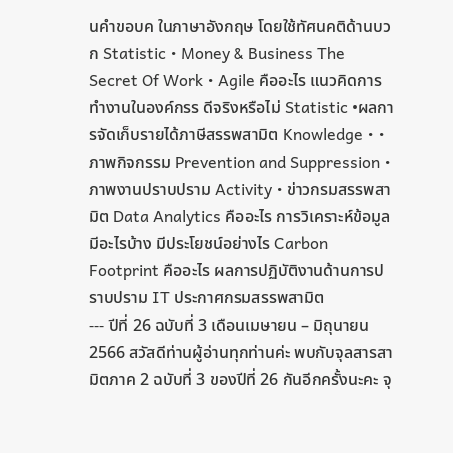นคําขอบค ในภาษาอังกฤษ โดยใช้ทัศนคติด้านบวก Statistic • Money & Business The Secret Of Work • Agile คืออะไร แนวคิดการทํางานในองค์กรร ดีจริงหรือไม่ Statistic •ผลการจัดเก็บรายได้ภาษีสรรพสามิต Knowledge • • ภาพกิจกรรม Prevention and Suppression • ภาพงานปราบปราม Activity • ข่าวกรมสรรพสามิต Data Analytics คืออะไร การวิเคราะห์ข้อมูลมีอะไรบ้าง มีประโยชน์อย่างไร Carbon Footprint คืออะไร ผลการปฏิบัติงานด้านการปราบปราม IT ประกาศกรมสรรพสามิต
--- ปีที่ 26 ฉบับที่ 3 เดือนเมษายน – มิถุนายน 2566 สวัสดีท่านผู้อ่านทุกท่านค่ะ พบกับจุลสารสามิตภาค 2 ฉบับที่ 3 ของปีที่ 26 กันอีกครั้งนะคะ จุ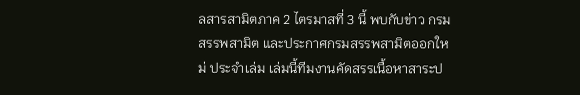ลสารสามิตภาค 2 ไตรมาสที่ 3 นี้ พบกับข่าว กรมสรรพสามิต และประกาศกรมสรรพสามิตออกใหม่ ประจำเล่ม เล่มนี้ทีมงานคัดสรรเนื้อหาสาระป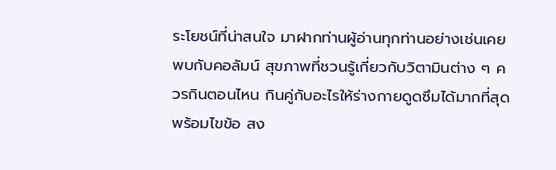ระโยชน์ที่น่าสนใจ มาฝากท่านผู้อ่านทุกท่านอย่างเช่นเคย พบกับคอลัมน์ สุขภาพที่ชวนรู้เกี่ยวกับวิตามินต่าง ๆ ควรกินตอนไหน กินคู่กับอะไรให้ร่างกายดูดซึมได้มากที่สุด พร้อมไขข้อ สง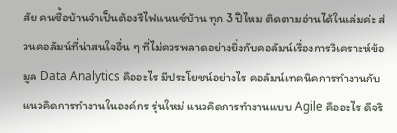สัย คนซื้อบ้านจำเป็นต้องรีไฟแนนซ์บ้าน ทุก 3 ปีไหม ติดตามอ่านได้ในเล่มค่ะ ส่วนคอลัมน์ที่น่าสนใจอื่น ๆ ที่ไม่ควรพลาดอย่างยิ่งกับคอลัมน์เรื่องการวิเคราะห์ข้อมูล Data Analytics คืออะไร มีประโยชน์อย่างไร คอลัมน์เทคนิคการทำงานกับแนวคิดการทำงานในองค์กร รุ่นใหม่ แนวคิดการทำงานแบบ Agile คืออะไร ดีจริ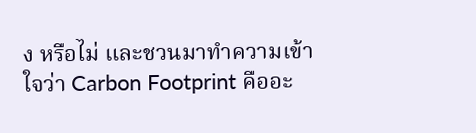ง หรือไม่ และชวนมาทำความเข้าใจว่า Carbon Footprint คืออะ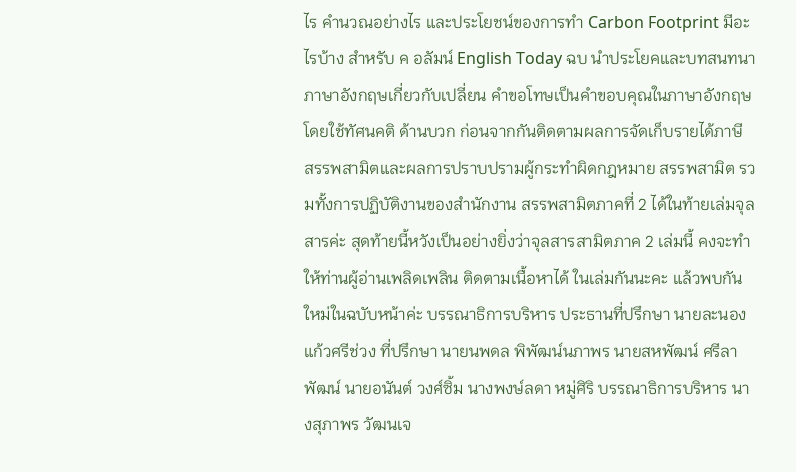ไร คำนวณอย่างไร และประโยชน์ของการทำ Carbon Footprint มีอะไรบ้าง สำหรับ ค อลัมน์ English Today ฉบ นำประโยคและบทสนทนาภาษาอังกฤษเกี่ยวกับเปลี่ยน คำขอโทษเป็นคำขอบคุณในภาษาอังกฤษโดยใช้ทัศนคติ ด้านบวก ก่อนจากกันติดตามผลการจัดเก็บรายได้ภาษี สรรพสามิตและผลการปราบปรามผู้กระทำผิดกฎหมาย สรรพสามิต รวมทั้งการปฏิบัติงานของสำนักงาน สรรพสามิตภาคที่ 2 ได้ในท้ายเล่มจุลสารค่ะ สุดท้ายนี้หวังเป็นอย่างยิ่งว่าจุลสารสามิตภาค 2 เล่มนี้ คงจะทำให้ท่านผู้อ่านเพลิดเพลิน ติดตามเนื้อหาได้ ในเล่มกันนะคะ แล้วพบกันใหม่ในฉบับหน้าค่ะ บรรณาธิการบริหาร ประธานที่ปรึกษา นายละนอง แก้วศรีช่วง ที่ปรึกษา นายนพดล พิพัฒน์นภาพร นายสหพัฒน์ ศรีลาพัฒน์ นายอนันต์ วงศ์ซิ้ม นางพงษ์ลดา หมู่ศิริ บรรณาธิการบริหาร นางสุภาพร วัฒนเจ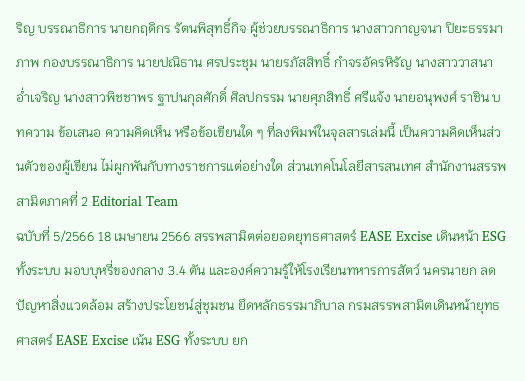ริญ บรรณาธิการ นายกฤดิกร รัตนพิสุทธิ์กิจ ผู้ช่วยบรรณาธิการ นางสาวกาญจนา ปิยะธรรมาภาพ กองบรรณาธิการ นายปณิธาน ศรประชุม นายรภัสสิทธิ์ กำจรอัครหิรัญ นางสาววาสนา อ่ำเจริญ นางสาวพิชชาพร ฐาปนกุลศักดิ์ ศิลปกรรม นายศุภสิทธิ์ ศรีแจ้ง นายอนุพงศ์ ราชิน บทความ ข้อเสนอ ความคิดเห็น หรือข้อเขียนใด ๆ ที่ลงพิมพ์ในจุลสารเล่มนี้ เป็นความคิดเห็นส่วนตัวของผู้เขียน ไม่ผูกพันกับทางราชการแต่อย่างใด ส่วนเทคโนโลยีสารสนเทศ สำนักงานสรรพสามิตภาคที่ 2 Editorial Team
ฉบับที่ 5/2566 18 เมษายน 2566 สรรพสามิตต่อยอดยุทธศาสตร์ EASE Excise เดินหน้า ESG ทั้งระบบ มอบบุหรี่ของกลาง 3.4 ตัน และองค์ความรู้ให้โรงเรียนทหารการสัตว์ นครนายก ลดปัญหาสิ่งแวดล้อม สร้างประโยชน์สู่ชุมชน ยึดหลักธรรมาภิบาล กรมสรรพสามิตเดินหน้ายุทธศาสตร์ EASE Excise เน้น ESG ทั้งระบบ ยก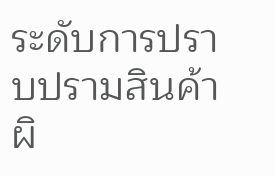ระดับการปราบปรามสินค้า ผิ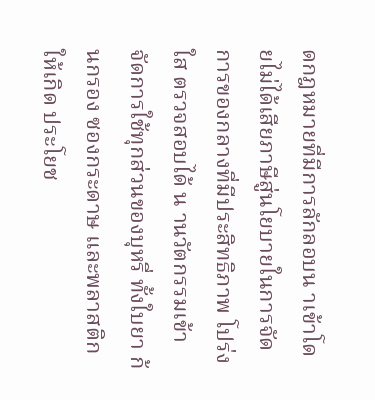ดกฎหมายที่มีการลักลอบน าเข้าโดยไม่ได้เสียภาษีสู่นโยบายในการจัดการของกลางที่มีประสิทธิภาพ โปร่งใส ตรวจสอบได้ น านวัตกรรมเข้าจัดการใช้ทุกส่วนของบุหรี่ ทั้งใบยา ก้นกรอง ซองกระดาษ และพลาสติก ให้เกิด ประโยช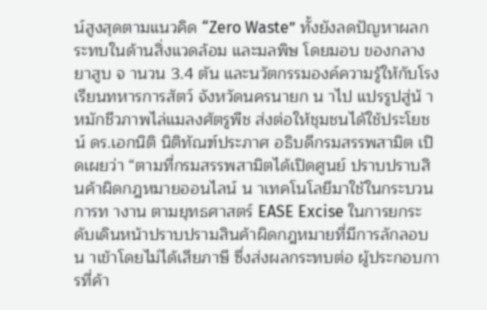น์สูงสุดตามแนวคิด “Zero Waste” ทั้งยังลดปัญหาผลกระทบในด้านสิ่งแวดล้อม และมลพิษ โดยมอบ ของกลางยาสูบ จ านวน 3.4 ตัน และนวัตกรรมองค์ความรู้ให้กับโรงเรียนทหารการสัตว์ จังหวัดนครนายก น าไป แปรรูปสู่น้ าหมักชีวภาพไล่แมลงศัตรูพืช ส่งต่อให้ชุมชนได้ใช้ประโยชน์ ดร.เอกนิติ นิติทัณฑ์ประภาศ อธิบดีกรมสรรพสามิต เปิดเผยว่า “ตามที่กรมสรรพสามิตได้เปิดศูนย์ ปราบปราบสินค้าผิดกฎหมายออนไลน์ น าเทคโนโลยีมาใช้ในกระบวนการท างาน ตามยุทธศาสตร์ EASE Excise ในการยกระดับเดินหน้าปราบปรามสินค้าผิดกฎหมายที่มีการลักลอบน าเข้าโดยไม่ได้เสียภาษี ซึ่งส่งผลกระทบต่อ ผู้ประกอบการที่ค้า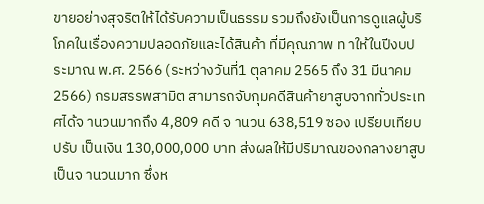ขายอย่างสุจริตให้ได้รับความเป็นธรรม รวมถึงยังเป็นการดูแลผู้บริโภคในเรื่องความปลอดภัยและได้สินค้า ที่มีคุณภาพ ท าให้ในปีงบประมาณ พ.ศ. 2566 (ระหว่างวันที่1 ตุลาคม 2565 ถึง 31 มีนาคม 2566) กรมสรรพสามิต สามารถจับกุมคดีสินค้ายาสูบจากทั่วประเทศได้จ านวนมากถึง 4,809 คดี จ านวน 638,519 ซอง เปรียบเทียบปรับ เป็นเงิน 130,000,000 บาท ส่งผลให้มีปริมาณของกลางยาสูบเป็นจ านวนมาก ซึ่งห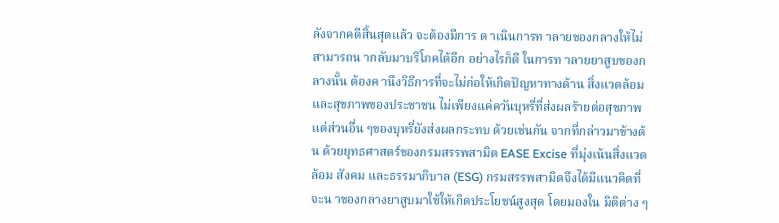ลังจากคดีสิ้นสุดแล้ว จะต้องมีการ ด าเนินการท าลายของกลางให้ไม่สามารถน ากลับมาบริโภคได้อีก อย่างไรก็ดี ในการท าลายยาสูบของกลางนั้น ต้องค านึงวิธีการที่จะไม่ก่อให้เกิดปัญหาทางด้าน สิ่งแวดล้อมและสุขภาพของประชาชน ไม่เพียงแค่ควันบุหรี่ที่ส่งผลร้ายต่อสุขภาพ แต่ส่วนอื่น ๆของบุหรี่ยังส่งผลกระทบ ด้วยเช่นกัน จากที่กล่าวมาข้างต้น ด้วยยุทธศาสตร์ของกรมสรรพสามิต EASE Excise ที่มุ่งเน้นสิ่งแวดล้อม สังคม และธรรมาภิบาล (ESG) กรมสรรพสามิตจึงได้มีแนวคิดที่จะน าของกลางยาสูบมาใช้ให้เกิดประโยชน์สูงสุด โดยมองใน มิติต่าง ๆ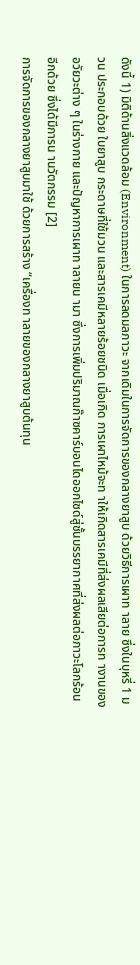ดังนี้ 1) มิติด้านสิ่งแวดล้อม (Environment) ในการลดมลภาวะ จากเดิมในการจัดการของกลางยาสูบ ด้วยวิธีการเผาท าลาย ซึ่งในบุหรี่ 1 มวน ประกอบด้วย ใบยาสูบ กระดาษที่ใช้มวน และสารเคมีหลายร้อยชนิด เมื่อเกิด การเผาไหม้จะท าให้เกิดสารเคมีที่ส่งผลเสียต่อการท างานของอวัยวะต่าง ๆ ในร่างกาย และปัญหาการเผาท าลายน ามา ซึ่งการเพิ่มปริมาณก๊าซคาร์บอนไดออกไซด์สู่ชั้นบรรยากาศที่ส่งผลต่อภาวะโลกร้อนอีกด้วย ซึ่งได้มีการน านวัตกรรม [2]
การจัดการของกลางยาสูบมาใช้ ด้วยการสร้าง “เครื่องท าลายของกลางยาสูบต้นทุน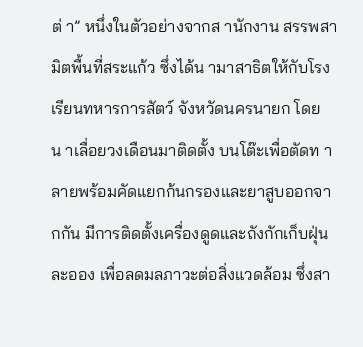ต่ า” หนึ่งในตัวอย่างจากส านักงาน สรรพสามิตพื้นที่สระแก้ว ซึ่งได้น ามาสาธิตให้กับโรงเรียนทหารการสัตว์ จังหวัดนครนายก โดยน าเลื่อยวงเดือนมาติดตั้ง บนโต๊ะเพื่อตัดท าลายพร้อมคัดแยกก้นกรองและยาสูบออกจากกัน มีการติดตั้งเครื่องดูดและถังกักเก็บฝุ่นละออง เพื่อลดมลภาวะต่อสิ่งแวดล้อม ซึ่งสา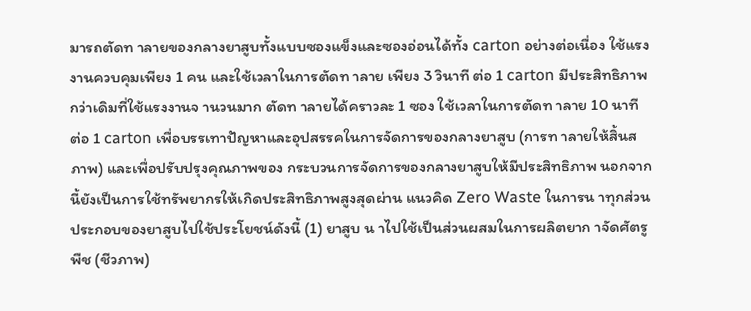มารถตัดท าลายของกลางยาสูบทั้งแบบซองแข็งและซองอ่อนได้ทั้ง carton อย่างต่อเนื่อง ใช้แรงงานควบคุมเพียง 1 คน และใช้เวลาในการตัดท าลาย เพียง 3 วินาที ต่อ 1 carton มีประสิทธิภาพ กว่าเดิมที่ใช้แรงงานจ านวนมาก ตัดท าลายได้คราวละ 1 ซอง ใช้เวลาในการตัดท าลาย 10 นาที ต่อ 1 carton เพื่อบรรเทาปัญหาและอุปสรรคในการจัดการของกลางยาสูบ (การท าลายให้สิ้นสภาพ) และเพื่อปรับปรุงคุณภาพของ กระบวนการจัดการของกลางยาสูบให้มีประสิทธิภาพ นอกจากนี้ยังเป็นการใช้ทรัพยากรให้เกิดประสิทธิภาพสูงสุดผ่าน แนวคิด Zero Waste ในการน าทุกส่วนประกอบของยาสูบไปใช้ประโยชน์ดังนี้ (1) ยาสูบ น าไปใช้เป็นส่วนผสมในการผลิตยาก าจัดศัตรูพืช (ชีวภาพ)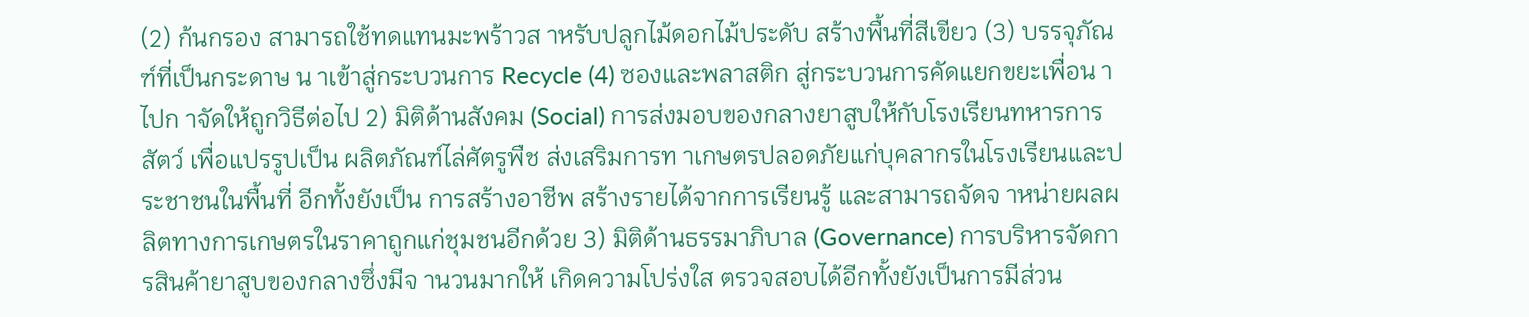(2) ก้นกรอง สามารถใช้ทดแทนมะพร้าวส าหรับปลูกไม้ดอกไม้ประดับ สร้างพื้นที่สีเขียว (3) บรรจุภัณฑ์ที่เป็นกระดาษ น าเข้าสู่กระบวนการ Recycle (4) ซองและพลาสติก สู่กระบวนการคัดแยกขยะเพื่อน าไปก าจัดให้ถูกวิธีต่อไป 2) มิติด้านสังคม (Social) การส่งมอบของกลางยาสูบให้กับโรงเรียนทหารการสัตว์ เพื่อแปรรูปเป็น ผลิตภัณฑ์ไล่ศัตรูพืช ส่งเสริมการท าเกษตรปลอดภัยแก่บุคลากรในโรงเรียนและประชาชนในพื้นที่ อีกทั้งยังเป็น การสร้างอาชีพ สร้างรายได้จากการเรียนรู้ และสามารถจัดจ าหน่ายผลผลิตทางการเกษตรในราคาถูกแก่ชุมชนอีกด้วย 3) มิติด้านธรรมาภิบาล (Governance) การบริหารจัดการสินค้ายาสูบของกลางซึ่งมีจ านวนมากให้ เกิดความโปร่งใส ตรวจสอบได้อีกทั้งยังเป็นการมีส่วน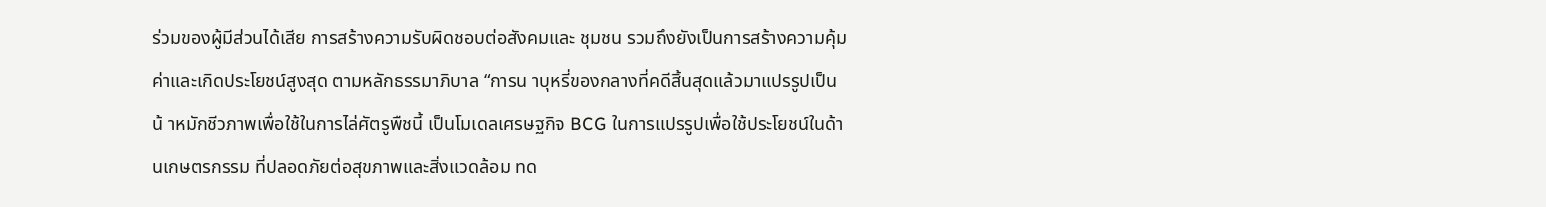ร่วมของผู้มีส่วนได้เสีย การสร้างความรับผิดชอบต่อสังคมและ ชุมชน รวมถึงยังเป็นการสร้างความคุ้มค่าและเกิดประโยชน์สูงสุด ตามหลักธรรมาภิบาล “การน าบุหรี่ของกลางที่คดีสิ้นสุดแล้วมาแปรรูปเป็นน้ าหมักชีวภาพเพื่อใช้ในการไล่ศัตรูพืชนี้ เป็นโมเดลเศรษฐกิจ BCG ในการแปรรูปเพื่อใช้ประโยชน์ในด้านเกษตรกรรม ที่ปลอดภัยต่อสุขภาพและสิ่งแวดล้อม ทด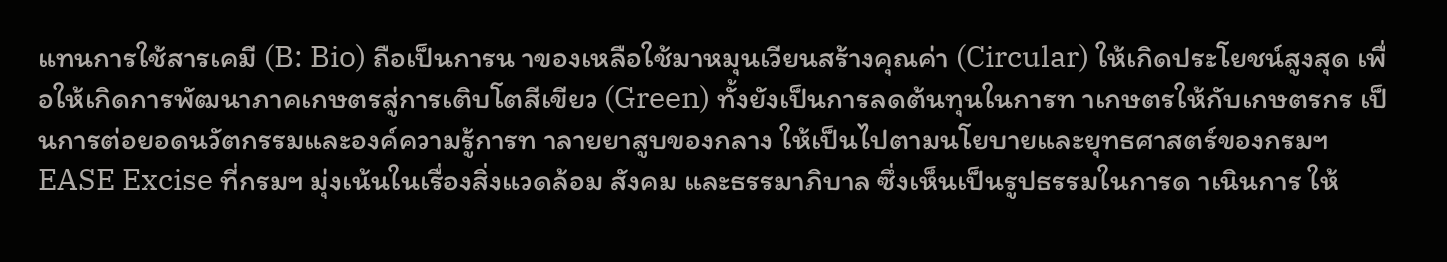แทนการใช้สารเคมี (B: Bio) ถือเป็นการน าของเหลือใช้มาหมุนเวียนสร้างคุณค่า (Circular) ให้เกิดประโยชน์สูงสุด เพื่อให้เกิดการพัฒนาภาคเกษตรสู่การเติบโตสีเขียว (Green) ทั้งยังเป็นการลดต้นทุนในการท าเกษตรให้กับเกษตรกร เป็นการต่อยอดนวัตกรรมและองค์ความรู้การท าลายยาสูบของกลาง ให้เป็นไปตามนโยบายและยุทธศาสตร์ของกรมฯ EASE Excise ที่กรมฯ มุ่งเน้นในเรื่องสิ่งแวดล้อม สังคม และธรรมาภิบาล ซึ่งเห็นเป็นรูปธรรมในการด าเนินการ ให้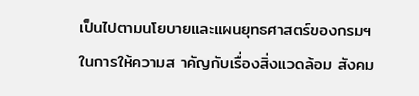เป็นไปตามนโยบายและแผนยุทธศาสตร์ของกรมฯ ในการให้ความส าคัญกับเรื่องสิ่งแวดล้อม สังคม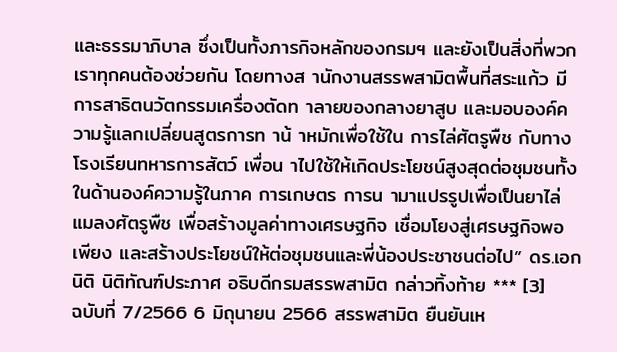และธรรมาภิบาล ซึ่งเป็นทั้งภารกิจหลักของกรมฯ และยังเป็นสิ่งที่พวกเราทุกคนต้องช่วยกัน โดยทางส านักงานสรรพสามิตพื้นที่สระแก้ว มีการสาธิตนวัตกรรมเครื่องตัดท าลายของกลางยาสูบ และมอบองค์ความรู้แลกเปลี่ยนสูตรการท าน้ าหมักเพื่อใช้ใน การไล่ศัตรูพืช กับทางโรงเรียนทหารการสัตว์ เพื่อน าไปใช้ให้เกิดประโยชน์สูงสุดต่อชุมชนทั้งในด้านองค์ความรู้ในภาค การเกษตร การน ามาแปรรูปเพื่อเป็นยาไล่แมลงศัตรูพืช เพื่อสร้างมูลค่าทางเศรษฐกิจ เชื่อมโยงสู่เศรษฐกิจพอเพียง และสร้างประโยชน์ให้ต่อชุมชนและพี่น้องประชาชนต่อไป” ดร.เอกนิติ นิติทัณฑ์ประภาศ อธิบดีกรมสรรพสามิต กล่าวทิ้งท้าย *** [3]
ฉบับที่ 7/2566 6 มิถุนายน 2566 สรรพสามิต ยืนยันเห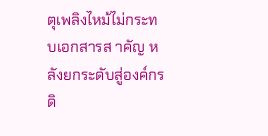ตุเพลิงไหม้ไม่กระทบเอกสารส าคัญ หลังยกระดับสู่องค์กรดิ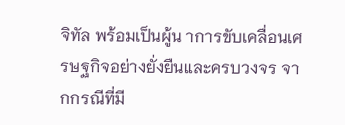จิทัล พร้อมเป็นผู้น าการขับเคลื่อนเศรษฐกิจอย่างยั่งยืนและครบวงจร จากกรณีที่มี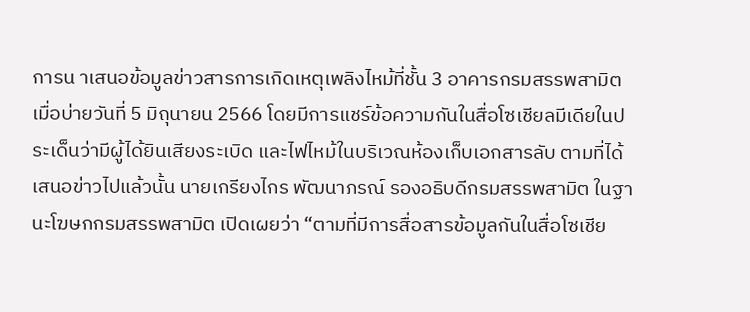การน าเสนอข้อมูลข่าวสารการเกิดเหตุเพลิงไหม้ที่ชั้น 3 อาคารกรมสรรพสามิต เมื่อบ่ายวันที่ 5 มิถุนายน 2566 โดยมีการแชร์ข้อความกันในสื่อโซเชียลมีเดียในประเด็นว่ามีผู้ได้ยินเสียงระเบิด และไฟไหม้ในบริเวณห้องเก็บเอกสารลับ ตามที่ได้เสนอข่าวไปแล้วนั้น นายเกรียงไกร พัฒนาภรณ์ รองอธิบดีกรมสรรพสามิต ในฐานะโฆษกกรมสรรพสามิต เปิดเผยว่า “ตามที่มีการสื่อสารข้อมูลกันในสื่อโซเชีย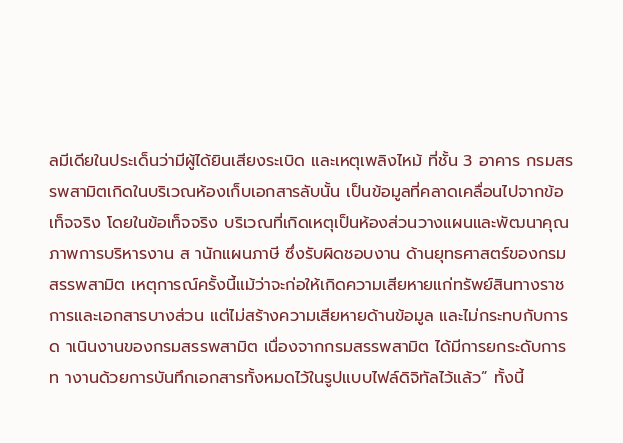ลมีเดียในประเด็นว่ามีผู้ได้ยินเสียงระเบิด และเหตุเพลิงไหม้ ที่ชั้น 3 อาคาร กรมสรรพสามิตเกิดในบริเวณห้องเก็บเอกสารลับนั้น เป็นข้อมูลที่คลาดเคลื่อนไปจากข้อเท็จจริง โดยในข้อเท็จจริง บริเวณที่เกิดเหตุเป็นห้องส่วนวางแผนและพัฒนาคุณภาพการบริหารงาน ส านักแผนภาษี ซึ่งรับผิดชอบงาน ด้านยุทธศาสตร์ของกรมสรรพสามิต เหตุการณ์ครั้งนี้แม้ว่าจะก่อให้เกิดความเสียหายแก่ทรัพย์สินทางราชการและเอกสารบางส่วน แต่ไม่สร้างความเสียหายด้านข้อมูล และไม่กระทบกับการด าเนินงานของกรมสรรพสามิต เนื่องจากกรมสรรพสามิต ได้มีการยกระดับการท างานด้วยการบันทึกเอกสารทั้งหมดไว้ในรูปแบบไฟล์ดิจิทัลไว้แล้ว” ทั้งนี้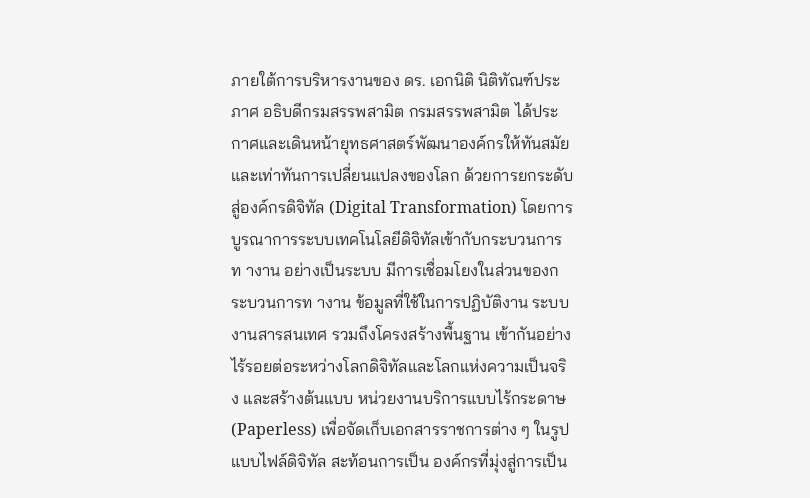ภายใต้การบริหารงานของ ดร. เอกนิติ นิติทัณฑ์ประภาศ อธิบดีกรมสรรพสามิต กรมสรรพสามิต ได้ประกาศและเดินหน้ายุทธศาสตร์พัฒนาองค์กรให้ทันสมัยและเท่าทันการเปลี่ยนแปลงของโลก ด้วยการยกระดับ สู่องค์กรดิจิทัล (Digital Transformation) โดยการบูรณาการระบบเทคโนโลยีดิจิทัลเข้ากับกระบวนการท างาน อย่างเป็นระบบ มีการเชื่อมโยงในส่วนของกระบวนการท างาน ข้อมูลที่ใช้ในการปฏิบัติงาน ระบบงานสารสนเทศ รวมถึงโครงสร้างพื้นฐาน เข้ากันอย่างไร้รอยต่อระหว่างโลกดิจิทัลและโลกแห่งความเป็นจริง และสร้างต้นแบบ หน่วยงานบริการแบบไร้กระดาษ (Paperless) เพื่อจัดเก็บเอกสารราชการต่าง ๆ ในรูปแบบไฟล์ดิจิทัล สะท้อนการเป็น องค์กรที่มุ่งสู่การเป็น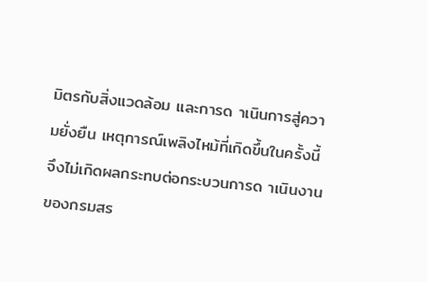มิตรกับสิ่งแวดล้อม และการด าเนินการสู่ความยั่งยืน เหตุการณ์เพลิงไหม้ที่เกิดขึ้นในครั้งนี้ จึงไม่เกิดผลกระทบต่อกระบวนการด าเนินงานของกรมสร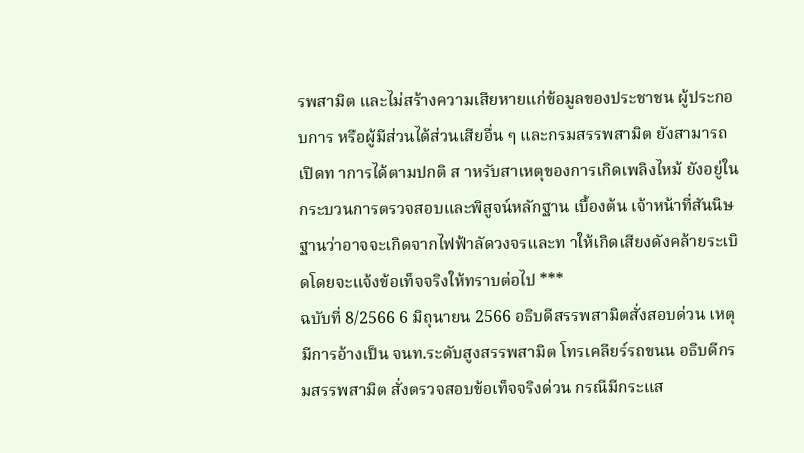รพสามิต และไม่สร้างความเสียหายแก่ข้อมูลของประชาชน ผู้ประกอบการ หรือผู้มีส่วนได้ส่วนเสียอื่น ๆ และกรมสรรพสามิต ยังสามารถเปิดท าการได้ตามปกติ ส าหรับสาเหตุของการเกิดเพลิงไหม้ ยังอยู่ในกระบวนการตรวจสอบและพิสูจน์หลักฐาน เบื้องต้น เจ้าหน้าที่สันนิษฐานว่าอาจจะเกิดจากไฟฟ้าลัดวงจรและท าให้เกิดเสียงดังคล้ายระเบิดโดยจะแจ้งข้อเท็จจริงให้ทราบต่อไป ***
ฉบับที่ 8/2566 6 มิถุนายน 2566 อธิบดีสรรพสามิตสั่งสอบด่วน เหตุมีการอ้างเป็น จนท.ระดับสูงสรรพสามิต โทรเคลียร์รถขนน อธิบดีกรมสรรพสามิต สั่งตรวจสอบข้อเท็จจริงด่วน กรณีมีกระแส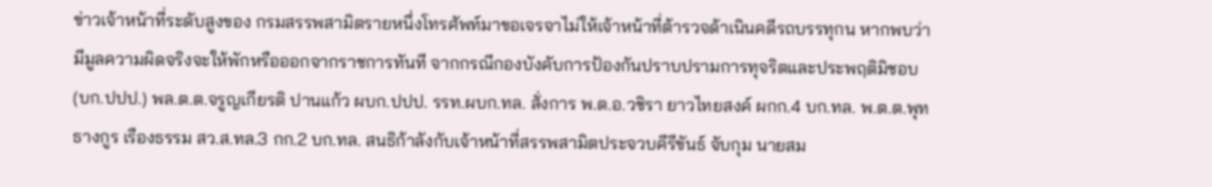ข่าวเจ้าหน้าที่ระดับสูงของ กรมสรรพสามิตรายหนึ่งโทรศัพท์มาขอเจรจาไม่ให้เจ้าหน้าที่ต้ารวจด้าเนินคดีรถบรรทุกน หากพบว่า มีมูลความผิดจริงจะให้พักหรือออกจากราชการทันที จากกรณีกองบังคับการป้องกันปราบปรามการทุจริตและประพฤติมิชอบ (บก.ปปป.) พล.ต.ต.จรูญเกียรติ ปานแก้ว ผบก.ปปป. รรท.ผบก.ทล. สั่งการ พ.ต.อ.วชิรา ยาวไทยสงค์ ผกก.4 บก.ทล. พ.ต.ต.พุทธางกูร เรืองธรรม สว.ส.ทล.3 กก.2 บก.ทล. สนธิก้าลังกับเจ้าหน้าที่สรรพสามิตประจวบคีรีขันธ์ จับกุม นายสม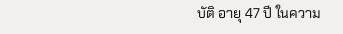บัติ อายุ 47 ปี ในความ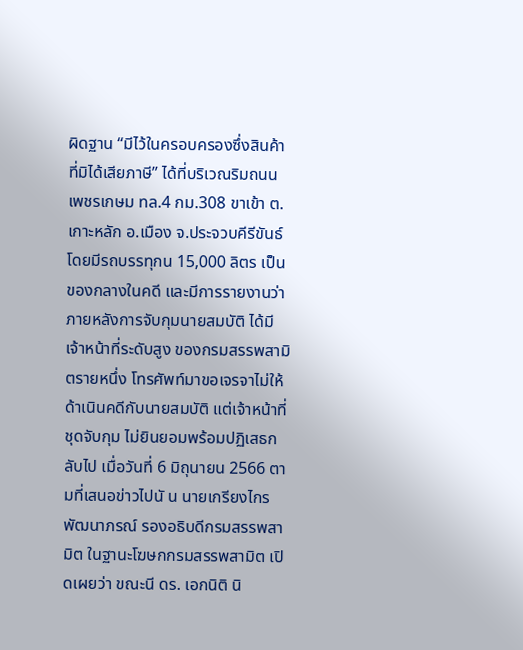ผิดฐาน “มีไว้ในครอบครองซึ่งสินค้าที่มิได้เสียภาษี” ได้ที่บริเวณริมถนน เพชรเกษม ทล.4 กม.308 ขาเข้า ต.เกาะหลัก อ.เมือง จ.ประจวบคีรีขันธ์ โดยมีรถบรรทุกน 15,000 ลิตร เป็นของกลางในคดี และมีการรายงานว่า ภายหลังการจับกุมนายสมบัติ ได้มีเจ้าหน้าที่ระดับสูง ของกรมสรรพสามิตรายหนึ่ง โทรศัพท์มาขอเจรจาไม่ให้ด้าเนินคดีกับนายสมบัติ แต่เจ้าหน้าที่ชุดจับกุม ไม่ยินยอมพร้อมปฏิเสธกลับไป เมื่อวันที่ 6 มิถุนายน 2566 ตามที่เสนอข่าวไปนั น นายเกรียงไกร พัฒนาภรณ์ รองอธิบดีกรมสรรพสามิต ในฐานะโฆษกกรมสรรพสามิต เปิดเผยว่า ขณะนี ดร. เอกนิติ นิ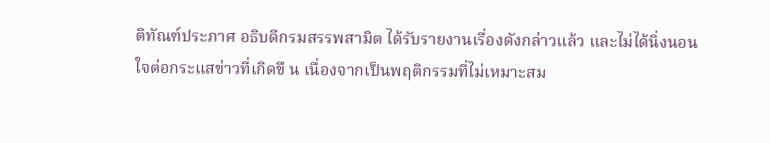ติทัณฑ์ประภาศ อธิบดีกรมสรรพสามิต ได้รับรายงานเรื่องดังกล่าวแล้ว และไม่ได้นิ่งนอนใจต่อกระแสข่าวที่เกิดขึ น เนื่องจากเป็นพฤติกรรมที่ไม่เหมาะสม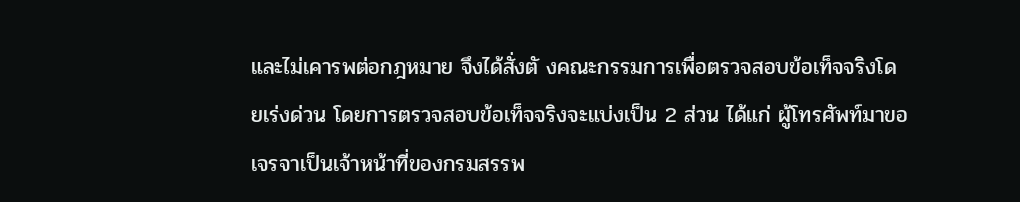และไม่เคารพต่อกฎหมาย จึงได้สั่งตั งคณะกรรมการเพื่อตรวจสอบข้อเท็จจริงโดยเร่งด่วน โดยการตรวจสอบข้อเท็จจริงจะแบ่งเป็น 2 ส่วน ได้แก่ ผู้โทรศัพท์มาขอเจรจาเป็นเจ้าหน้าที่ของกรมสรรพ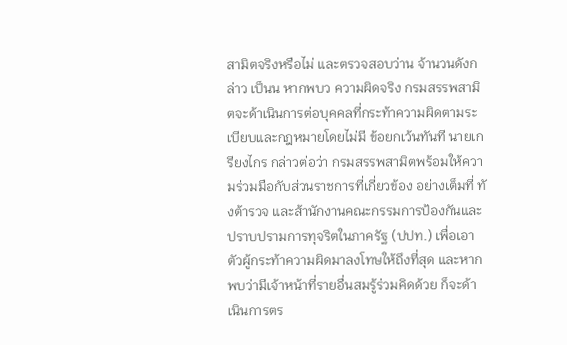สามิตจริงหรือไม่ และตรวจสอบว่าน จ้านวนดังกล่าว เป็นน หากพบว ความผิดจริง กรมสรรพสามิตจะด้าเนินการต่อบุคคลที่กระท้าความผิดตามระเบียบและกฎหมายโดยไม่มี ข้อยกเว้นทันที นายเกรียงไกร กล่าวต่อว่า กรมสรรพสามิตพร้อมให้ความร่วมมือกับส่วนราชการที่เกี่ยวข้อง อย่างเต็มที่ ทั งต้ารวจ และส้านักงานคณะกรรมการป้องกันและปราบปรามการทุจริตในภาครัฐ (ปปท.) เพื่อเอาตัวผู้กระท้าความผิดมาลงโทษให้ถึงที่สุด และหากพบว่ามีเจ้าหน้าที่รายอื่นสมรู้ร่วมคิดด้วย ก็จะด้าเนินการตร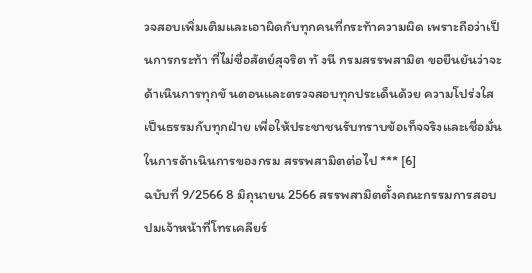วจสอบเพิ่มเติมและเอาผิดกับทุกคนที่กระท้าความผิด เพราะถือว่าเป็นการกระท้า ที่ไม่ซื่อสัตย์สุจริต ทั งนี กรมสรรพสามิต ขอยืนยันว่าจะด้าเนินการทุกขั นตอนและตรวจสอบทุกประเด็นด้วย ความโปร่งใส เป็นธรรมกับทุกฝ่าย เพื่อให้ประชาชนรับทราบข้อเท็จจริงและเชื่อมั่นในการด้าเนินการของกรม สรรพสามิตต่อไป *** [6]
ฉบับที่ 9/2566 8 มิถุนายน 2566 สรรพสามิตตั้งคณะกรรมการสอบ ปมเจ้าหน้าที่โทรเคลียร์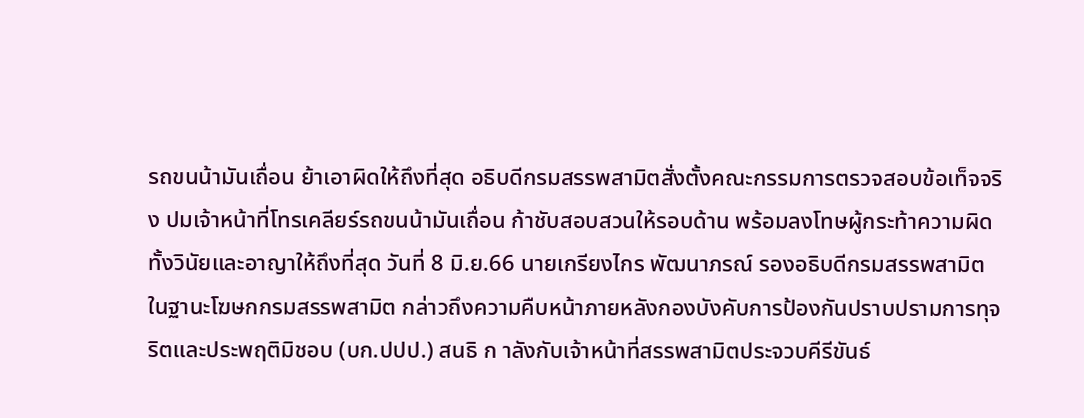รถขนน้ามันเถื่อน ย้าเอาผิดให้ถึงที่สุด อธิบดีกรมสรรพสามิตสั่งตั้งคณะกรรมการตรวจสอบข้อเท็จจริง ปมเจ้าหน้าที่โทรเคลียร์รถขนน้ามันเถื่อน ก้าชับสอบสวนให้รอบด้าน พร้อมลงโทษผู้กระท้าความผิดทั้งวินัยและอาญาให้ถึงที่สุด วันที่ 8 มิ.ย.66 นายเกรียงไกร พัฒนาภรณ์ รองอธิบดีกรมสรรพสามิต ในฐานะโฆษกกรมสรรพสามิต กล่าวถึงความคืบหน้าภายหลังกองบังคับการป้องกันปราบปรามการทุจริตและประพฤติมิชอบ (บก.ปปป.) สนธิ ก าลังกับเจ้าหน้าที่สรรพสามิตประจวบคีรีขันธ์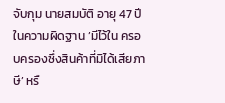จับกุม นายสมบัติ อายุ 47 ปี ในความผิดฐาน ’มีไว้ใน ครอบครองซึ่งสินค้าที่มิได้เสียภาษี’ หรื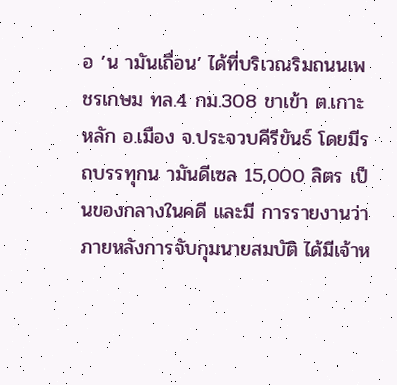อ ’น ามันเถื่อน’ ได้ที่บริเวณริมถนนเพชรเกษม ทล.4 กม.308 ขาเข้า ต.เกาะหลัก อ.เมือง จ.ประจวบคีรีขันธ์ โดยมีรถบรรทุกน ามันดีเซล 15,000 ลิตร เป็นของกลางในคดี และมี การรายงานว่าภายหลังการจับกุมนายสมบัติ ได้มีเจ้าห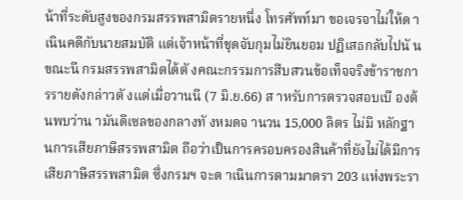น้าที่ระดับสูงของกรมสรรพสามิตรายหนึ่ง โทรศัพท์มา ขอเจรจาไม่ให้ด าเนินคดีกับนายสมบัติ แต่เจ้าหน้าที่ชุดจับกุมไม่ยินยอม ปฏิเสธกลับไปนั น ขณะนี กรมสรรพสามิตได้ตั งคณะกรรมการสืบสวนข้อเท็จจริงข้าราชการรายดังกล่าวตั งแต่เมื่อวานนี (7 มิ.ย.66) ส าหรับการตรวจสอบเบื องต้นพบว่าน ามันดีเซลของกลางทั งหมดจ านวน 15,000 ลิตร ไม่มี หลักฐานการเสียภาษีสรรพสามิต ถือว่าเป็นการครอบครองสินค้าที่ยังไม่ได้มีการเสียภาษีสรรพสามิต ซึ่งกรมฯ จะด าเนินการตามมาตรา 203 แห่งพระรา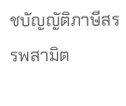ชบัญญัติภาษีสรรพสามิต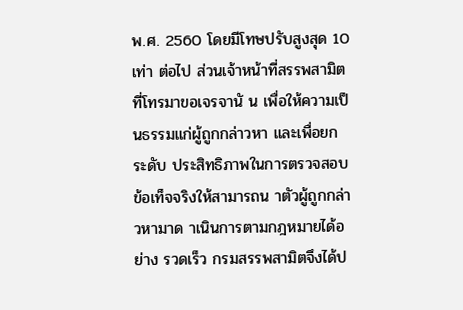พ.ศ. 2560 โดยมีโทษปรับสูงสุด 10 เท่า ต่อไป ส่วนเจ้าหน้าที่สรรพสามิตที่โทรมาขอเจรจานั น เพื่อให้ความเป็นธรรมแก่ผู้ถูกกล่าวหา และเพื่อยกระดับ ประสิทธิภาพในการตรวจสอบข้อเท็จจริงให้สามารถน าตัวผู้ถูกกล่าวหามาด าเนินการตามกฎหมายได้อย่าง รวดเร็ว กรมสรรพสามิตจึงได้ป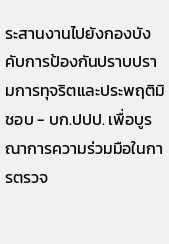ระสานงานไปยังกองบังคับการป้องกันปราบปรามการทุจริตและประพฤติมิชอบ - บก.ปปป. เพื่อบูรณาการความร่วมมือในการตรวจ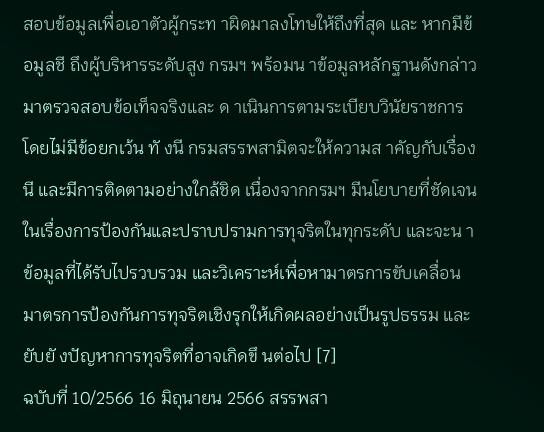สอบข้อมูลเพื่อเอาตัวผู้กระท าผิดมาลงโทษให้ถึงที่สุด และ หากมีข้อมูลชี ถึงผู้บริหารระดับสูง กรมฯ พร้อมน าข้อมูลหลักฐานดังกล่าวมาตรวจสอบข้อเท็จจริงและ ด าเนินการตามระเบียบวินัยราชการโดยไม่มีข้อยกเว้น ทั งนี กรมสรรพสามิตจะให้ความส าคัญกับเรื่องนี และมีการติดตามอย่างใกล้ชิด เนื่องจากกรมฯ มีนโยบายที่ชัดเจนในเรื่องการป้องกันและปราบปรามการทุจริตในทุกระดับ และจะน าข้อมูลที่ได้รับไปรวบรวม และวิเคราะห์เพื่อหามาตรการขับเคลื่อนมาตรการป้องกันการทุจริตเชิงรุกให้เกิดผลอย่างเป็นรูปธรรม และ ยับยั งปัญหาการทุจริตที่อาจเกิดขึ นต่อไป [7]
ฉบับที่ 10/2566 16 มิถุนายน 2566 สรรพสา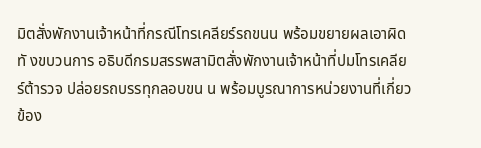มิตสั่งพักงานเจ้าหน้าที่กรณีโทรเคลียร์รถขนน พร้อมขยายผลเอาผิดทั งขบวนการ อธิบดีกรมสรรพสามิตสั่งพักงานเจ้าหน้าที่ปมโทรเคลียร์ต้ารวจ ปล่อยรถบรรทุกลอบขน น พร้อมบูรณาการหน่วยงานที่เกี่ยวข้อง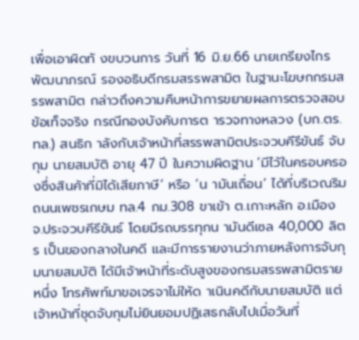เพื่อเอาผิดทั งขบวนการ วันที่ 16 มิ.ย.66 นายเกรียงไกร พัฒนาภรณ์ รองอธิบดีกรมสรรพสามิต ในฐานะโฆษกกรมสรรพสามิต กล่าวถึงความคืบหน้าการขยายผลการตรวจสอบข้อเท็จจริง กรณีกองบังคับการต ารวจทางหลวง (บก.ตร.ทล.) สนธิก าลังกับเจ้าหน้าที่สรรพสามิตประจวบคีรีขันธ์ จับกุม นายสมบัติ อายุ 47 ปี ในความผิดฐาน ‘มีไว้ในครอบครองซึ่งสินค้าที่มิได้เสียภาษี’ หรือ ‘น ามันเถื่อน’ ได้ที่บริเวณริมถนนเพชรเกษม ทล.4 กม.308 ขาเข้า ต.เกาะหลัก อ.เมือง จ.ประจวบคีรีขันธ์ โดยมีรถบรรทุกน ามันดีเซล 40,000 ลิตร เป็นของกลางในคดี และมีการรายงานว่าภายหลังการจับกุมนายสมบัติ ได้มีเจ้าหน้าที่ระดับสูงของกรมสรรพสามิตรายหนึ่ง โทรศัพท์มาขอเจรจาไม่ให้ด าเนินคดีกับนายสมบัติ แต่เจ้าหน้าที่ชุดจับกุมไม่ยินยอมปฏิเสธกลับไปเมื่อวันที่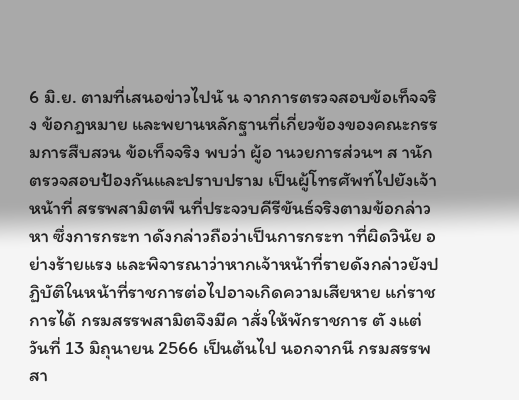6 มิ.ย. ตามที่เสนอข่าวไปนั น จากการตรวจสอบข้อเท็จจริง ข้อกฎหมาย และพยานหลักฐานที่เกี่ยวข้องของคณะกรรมการสืบสวน ข้อเท็จจริง พบว่า ผู้อ านวยการส่วนฯ ส านักตรวจสอบป้องกันและปราบปราม เป็นผู้โทรศัพท์ไปยังเจ้าหน้าที่ สรรพสามิตพื นที่ประจวบคีรีขันธ์จริงตามข้อกล่าวหา ซึ่งการกระท าดังกล่าวถือว่าเป็นการกระท าที่ผิดวินัย อย่างร้ายแรง และพิจารณาว่าหากเจ้าหน้าที่รายดังกล่าวยังปฏิบัติในหน้าที่ราชการต่อไปอาจเกิดความเสียหาย แก่ราชการได้ กรมสรรพสามิตจึงมีค าสั่งให้พักราชการ ตั งแต่วันที่ 13 มิถุนายน 2566 เป็นต้นไป นอกจากนี กรมสรรพสา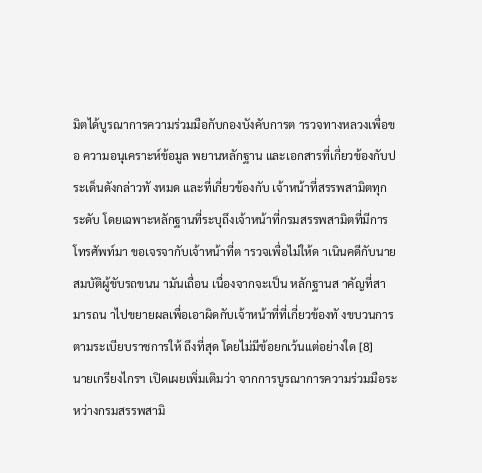มิตได้บูรณาการความร่วมมือกับกองบังคับการต ารวจทางหลวงเพื่อขอ ความอนุเคราะห์ข้อมูล พยานหลักฐาน และเอกสารที่เกี่ยวข้องกับประเด็นดังกล่าวทั งหมด และที่เกี่ยวข้องกับ เจ้าหน้าที่สรรพสามิตทุกระดับ โดยเฉพาะหลักฐานที่ระบุถึงเจ้าหน้าที่กรมสรรพสามิตที่มีการโทรศัพท์มา ขอเจรจากับเจ้าหน้าที่ต ารวจเพื่อไม่ให้ด าเนินคดีกับนายสมบัติผู้ขับรถขนน ามันเถื่อน เนื่องจากจะเป็น หลักฐานส าคัญที่สามารถน าไปขยายผลเพื่อเอาผิดกับเจ้าหน้าที่ที่เกี่ยวข้องทั งขบวนการตามระเบียบราชการให้ ถึงที่สุด โดยไม่มีข้อยกเว้นแต่อย่างใด [8]
นายเกรียงไกรฯ เปิดเผยเพิ่มเติมว่า จากการบูรณาการความร่วมมือระหว่างกรมสรรพสามิ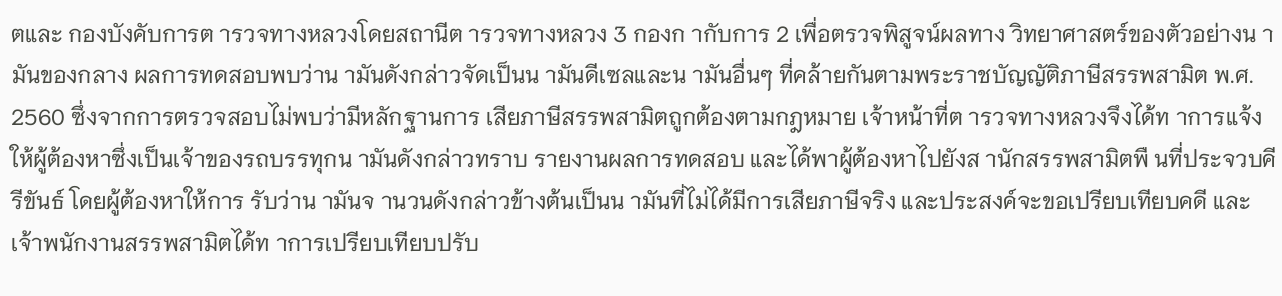ตและ กองบังคับการต ารวจทางหลวงโดยสถานีต ารวจทางหลวง 3 กองก ากับการ 2 เพื่อตรวจพิสูจน์ผลทาง วิทยาศาสตร์ของตัวอย่างน ามันของกลาง ผลการทดสอบพบว่าน ามันดังกล่าวจัดเป็นน ามันดีเซลและน ามันอื่นๆ ที่คล้ายกันตามพระราชบัญญัติภาษีสรรพสามิต พ.ศ. 2560 ซึ่งจากการตรวจสอบไม่พบว่ามีหลักฐานการ เสียภาษีสรรพสามิตถูกต้องตามกฎหมาย เจ้าหน้าที่ต ารวจทางหลวงจึงได้ท าการแจ้งให้ผู้ต้องหาซึ่งเป็นเจ้าของรถบรรทุกน ามันดังกล่าวทราบ รายงานผลการทดสอบ และได้พาผู้ต้องหาไปยังส านักสรรพสามิตพื นที่ประจวบคีรีขันธ์ โดยผู้ต้องหาให้การ รับว่าน ามันจ านวนดังกล่าวข้างต้นเป็นน ามันที่ไม่ได้มีการเสียภาษีจริง และประสงค์จะขอเปรียบเทียบคดี และ เจ้าพนักงานสรรพสามิตได้ท าการเปรียบเทียบปรับ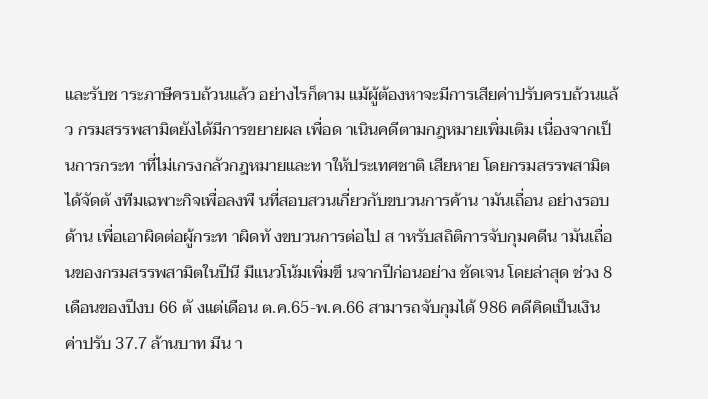และรับช าระภาษีครบถ้วนแล้ว อย่างไรก็ตาม แม้ผู้ต้องหาจะมีการเสียค่าปรับครบถ้วนแล้ว กรมสรรพสามิตยังได้มีการขยายผล เพื่อด าเนินคดีตามกฎหมายเพิ่มเติม เนื่องจากเป็นการกระท าที่ไม่เกรงกลัวกฎหมายและท าให้ประเทศชาติ เสียหาย โดยกรมสรรพสามิตได้จัดตั งทีมเฉพาะกิจเพื่อลงพื นที่สอบสวนเกี่ยวกับขบวนการค้าน ามันเถื่อน อย่างรอบด้าน เพื่อเอาผิดต่อผู้กระท าผิดทั งขบวนการต่อไป ส าหรับสถิติการจับกุมคดีน ามันเถื่อนของกรมสรรพสามิตในปีนี มีแนวโน้มเพิ่มขึ นจากปีก่อนอย่าง ชัดเจน โดยล่าสุด ช่วง 8 เดือนของปีงบ 66 ตั งแต่เดือน ต.ค.65-พ.ค.66 สามารถจับกุมได้ 986 คดีคิดเป็นเงิน ค่าปรับ 37.7 ล้านบาท มีน า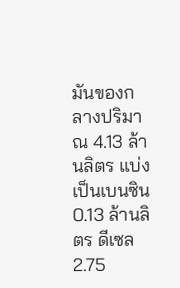มันของกลางปริมาณ 4.13 ล้านลิตร แบ่งเป็นเบนซิน 0.13 ล้านลิตร ดีเซล 2.75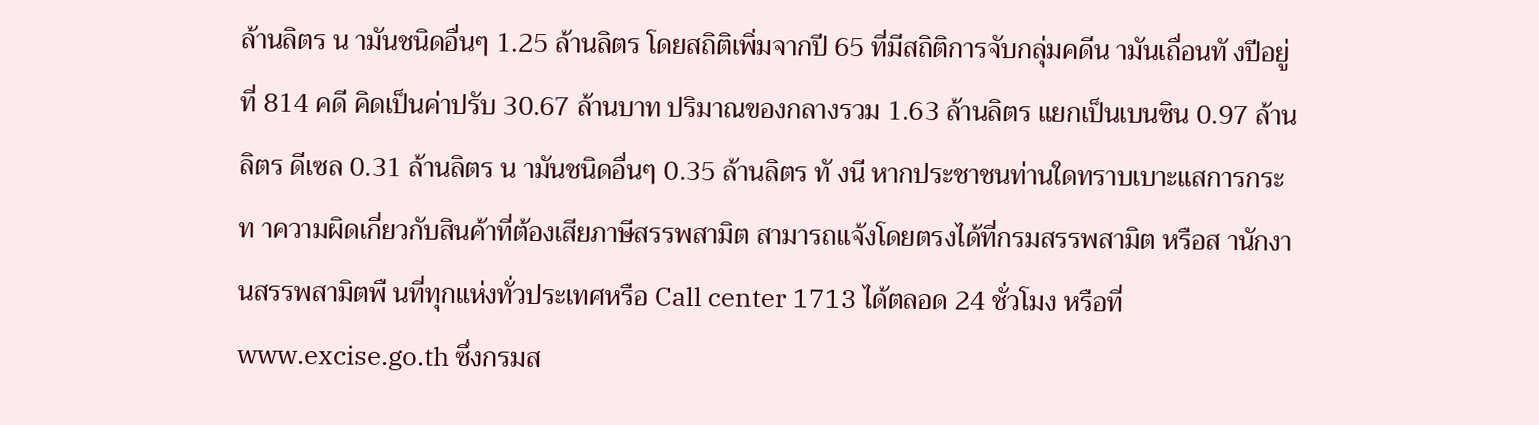ล้านลิตร น ามันชนิดอื่นๆ 1.25 ล้านลิตร โดยสถิติเพิ่มจากปี 65 ที่มีสถิติการจับกลุ่มคดีน ามันเถื่อนทั งปีอยู่ที่ 814 คดี คิดเป็นค่าปรับ 30.67 ล้านบาท ปริมาณของกลางรวม 1.63 ล้านลิตร แยกเป็นเบนซิน 0.97 ล้านลิตร ดีเซล 0.31 ล้านลิตร น ามันชนิดอื่นๆ 0.35 ล้านลิตร ทั งนี หากประชาชนท่านใดทราบเบาะแสการกระท าความผิดเกี่ยวกับสินค้าที่ต้องเสียภาษีสรรพสามิต สามารถแจ้งโดยตรงได้ที่กรมสรรพสามิต หรือส านักงานสรรพสามิตพื นที่ทุกแห่งทั่วประเทศหรือ Call center 1713 ได้ตลอด 24 ชั่วโมง หรือที่ www.excise.go.th ซึ่งกรมส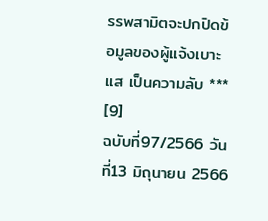รรพสามิตจะปกปิดข้อมูลของผู้แจ้งเบาะแส เป็นความลับ *** [9]
ฉบับที่97/2566 วันที่13 มิถุนายน 2566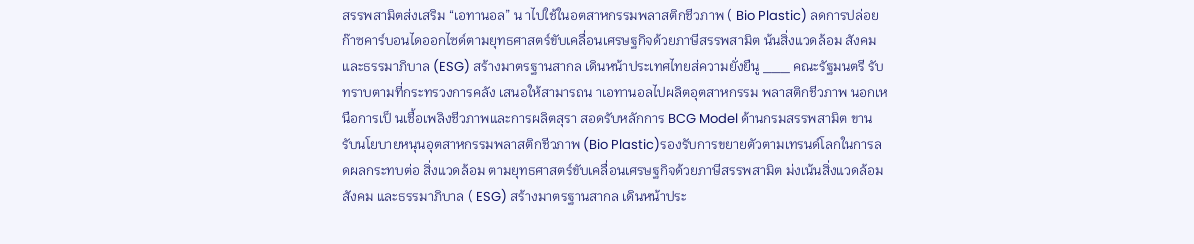สรรพสามิตส่งเสริม “เอทานอล” น าไปใช้ในอตสาหกรรมพลาสติกชีวภาพ ( Bio Plastic) ลดการปล่อยก๊าซคาร์บอนไดออกไซด์ตามยุทธศาสตร์ขับเคลื่อนเศรษฐกิจด้วยภาษีสรรพสามิต น้นสิ่งแวดล้อม สังคม และธรรมาภิบาล (ESG) สร้างมาตรฐานสากล เดินหน้าประเทศไทยส่ความยั่งยืนู ___ คณะรัฐมนตรี รับทราบตามที่กระทรวงการคลัง เสนอให้สามารถน าเอทานอลไปผลิตอุตสาหกรรม พลาสติกชีวภาพ นอกเหนือการเป็ นเชื้อเพลิงชีวภาพและการผลิตสุรา สอดรับหลักการ BCG Model ด้านกรมสรรพสามิต ขานรับนโยบายหนุนอุตสาหกรรมพลาสติกชีวภาพ (Bio Plastic)รองรับการขยายตัวตามเทรนด์โลกในการลดผลกระทบต่อ สิ่งแวดล้อม ตามยุทธศาสตร์ขับเคลื่อนเศรษฐกิจด้วยภาษีสรรพสามิต ม่งเน้นสิ่งแวดล้อม สังคม และธรรมาภิบาล ( ESG) สร้างมาตรฐานสากล เดินหน้าประ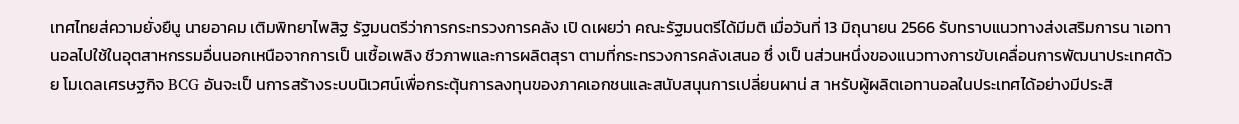เทศไทยส่ความยั่งยืนู นายอาคม เติมพิทยาไพสิฐ รัฐมนตรีว่าการกระทรวงการคลัง เปิ ดเผยว่า คณะรัฐมนตรีได้มีมติ เมื่อวันที่ 13 มิถุนายน 2566 รับทราบแนวทางส่งเสริมการน าเอทานอลไปใช้ในอุตสาหกรรมอื่นนอกเหนือจากการเป็ นเชื้อเพลิง ชีวภาพและการผลิตสุรา ตามที่กระทรวงการคลังเสนอ ซึ่ งเป็ นส่วนหนึ่งของแนวทางการขับเคลื่อนการพัฒนาประเทศด้วย โมเดลเศรษฐกิจ BCG อันจะเป็ นการสร้างระบบนิเวศน์เพื่อกระตุ้นการลงทุนของภาคเอกชนและสนับสนุนการเปลี่ยนผาน่ ส าหรับผู้ผลิตเอทานอลในประเทศได้อย่างมีประสิ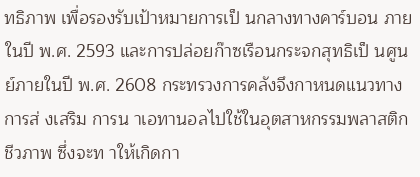ทธิภาพ เพื่อรองรับเป้าหมายการเป็ นกลางทางคาร์บอน ภายในปี พ.ศ. 2593 และการปล่อยก๊าซเรือนกระจกสุทธิเป็ นศูนย์ภายในปี พ.ศ. 2608 กระทรวงการคลังจึงกาหนดแนวทาง การส่ งเสริม การน าเอทานอลไปใช้ในอุตสาหกรรมพลาสติกชีวภาพ ซึ่งจะท าให้เกิดกา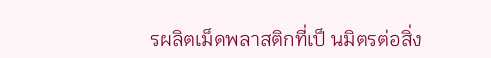รผลิตเม็ดพลาสติกที่เป็ นมิตรต่อสิ่ง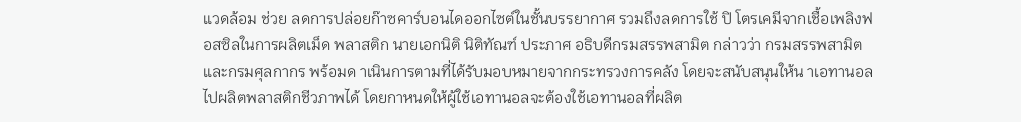แวดล้อม ช่วย ลดการปล่อยก๊าซคาร์บอนไดออกไซต์ในชั้นบรรยากาศ รวมถึงลดการใช้ ปิ โตรเคมีจากเชื้อเพลิงฟอสซิลในการผลิตเม็ด พลาสติก นายเอกนิติ นิติทัณฑ์ ประภาศ อธิบดีกรมสรรพสามิต กล่าวว่า กรมสรรพสามิตและกรมศุลกากร พร้อมด าเนินการตามที่ได้รับมอบหมายจากกระทรวงการคลัง โดยจะสนับสนุนให้น าเอทานอลไปผลิตพลาสติกชีวภาพได้ โดยกาหนดให้ผู้ใช้เอทานอลจะต้องใช้เอทานอลที่ผลิต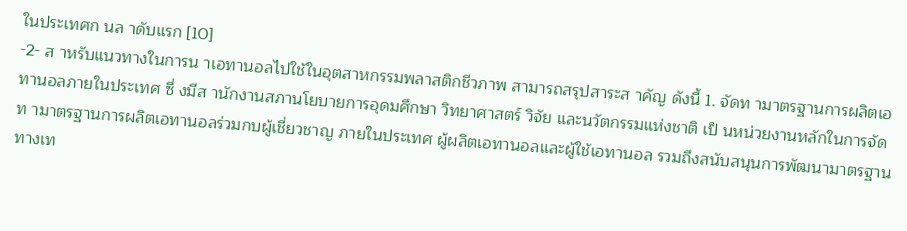ในประเทศก นล าดับแรก [10]
-2- ส าหรับแนวทางในการน าเอทานอลไปใช้ในอุตสาหกรรมพลาสติกชีวภาพ สามารถสรุปสาระส าคัญ ดังนี้ 1. จัดท ามาตรฐานการผลิตเอทานอลภายในประเทศ ซึ่ งมีส านักงานสภานโยบายการอุดมศึกษา วิทยาศาสตร์ วิจัย และนวัตกรรมแห่งชาติ เป็ นหน่วยงานหลักในการจัดท ามาตรฐานการผลิตเอทานอลร่วมกบผู้เชี่ยวชาญ ภายในประเทศ ผู้ผลิตเอทานอลและผู้ใช้เอทานอล รวมถึงสนับสนุนการพัฒนามาตรฐานทางเท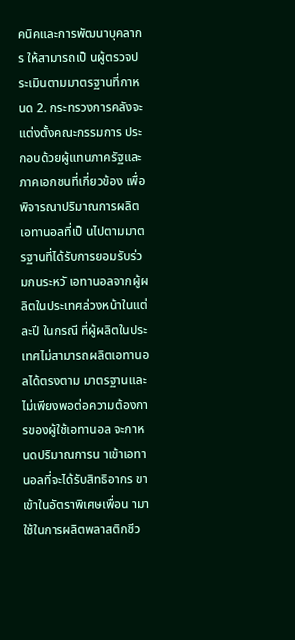คนิคและการพัฒนาบุคลากร ให้สามารถเป็ นผู้ตรวจประเมินตามมาตรฐานที่กาหนด 2. กระทรวงการคลังจะแต่งตั้งคณะกรรมการ ประกอบด้วยผู้แทนภาครัฐและภาคเอกชนที่เกี่ยวข้อง เพื่อพิจารณาปริมาณการผลิตเอทานอลที่เป็ นไปตามมาตรฐานที่ได้รับการยอมรับร่วมกนระหวั เอทานอลจากผู้ผลิตในประเทศล่วงหน้าในแต่ละปี ในกรณี ที่ผู้ผลิตในประเทศไม่สามารถผลิตเอทานอลได้ตรงตาม มาตรฐานและไม่เพียงพอต่อความต้องการของผู้ใช้เอทานอล จะกาหนดปริมาณการน าเข้าเอทานอลที่จะได้รับสิทธิอากร ขาเข้าในอัตราพิเศษเพื่อน ามาใช้ในการผลิตพลาสติกชีว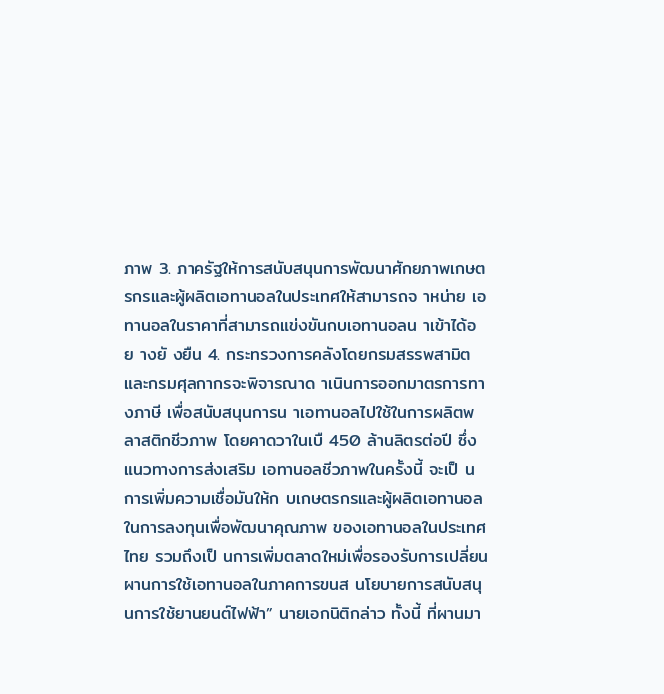ภาพ 3. ภาครัฐให้การสนับสนุนการพัฒนาศักยภาพเกษตรกรและผู้ผลิตเอทานอลในประเทศให้สามารถจ าหน่าย เอทานอลในราคาที่สามารถแข่งขันกบเอทานอลน าเข้าได้อย างยั งยืน 4. กระทรวงการคลังโดยกรมสรรพสามิตและกรมศุลกากรจะพิจารณาด าเนินการออกมาตรการทางภาษี เพื่อสนับสนุนการน าเอทานอลไปใช้ในการผลิตพลาสติกชีวภาพ โดยคาดวาในเบื 450 ล้านลิตรต่อปี ซึ่งแนวทางการส่งเสริม เอทานอลชีวภาพในครั้งนี้ จะเป็ นการเพิ่มความเชื่อมันให้ก บเกษตรกรและผู้ผลิตเอทานอลในการลงทุนเพื่อพัฒนาคุณภาพ ของเอทานอลในประเทศไทย รวมถึงเป็ นการเพิ่มตลาดใหม่เพื่อรองรับการเปลี่ยนผานการใช้เอทานอลในภาคการขนส นโยบายการสนับสนุนการใช้ยานยนต์ไฟฟ้า” นายเอกนิติกล่าว ทั้งนี้ ที่ผานมา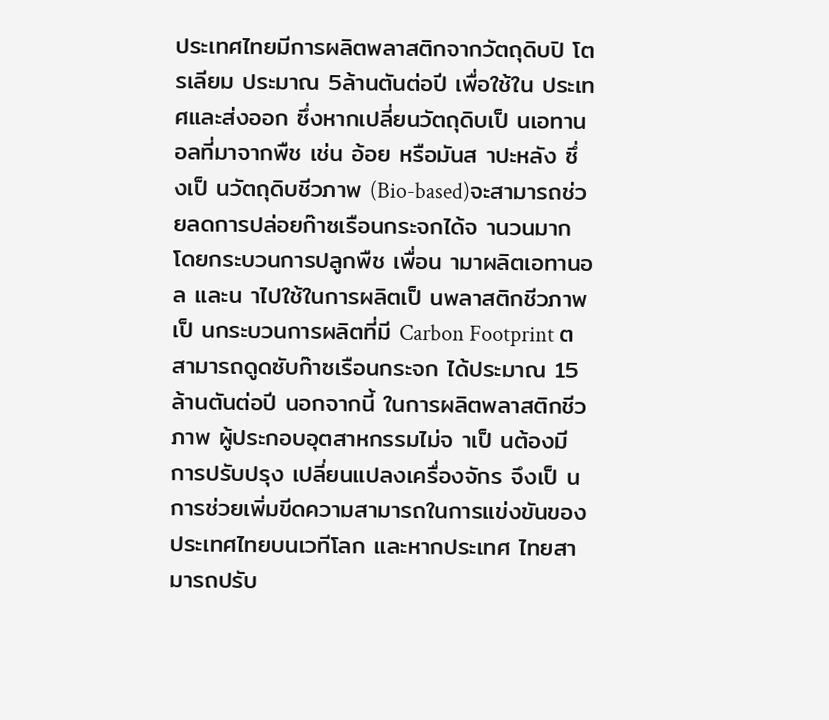ประเทศไทยมีการผลิตพลาสติกจากวัตถุดิบปิ โตรเลียม ประมาณ 5ล้านตันต่อปี เพื่อใช้ใน ประเทศและส่งออก ซึ่งหากเปลี่ยนวัตถุดิบเป็ นเอทานอลที่มาจากพืช เช่น อ้อย หรือมันส าปะหลัง ซึ่ งเป็ นวัตถุดิบชีวภาพ (Bio-based)จะสามารถช่วยลดการปล่อยก๊าซเรือนกระจกได้จ านวนมาก โดยกระบวนการปลูกพืช เพื่อน ามาผลิตเอทานอล และน าไปใช้ในการผลิตเป็ นพลาสติกชีวภาพเป็ นกระบวนการผลิตที่มี Carbon Footprint ต สามารถดูดซับก๊าซเรือนกระจก ได้ประมาณ 15ล้านตันต่อปี นอกจากนี้ ในการผลิตพลาสติกชีวภาพ ผู้ประกอบอุตสาหกรรมไม่จ าเป็ นต้องมีการปรับปรุง เปลี่ยนแปลงเครื่องจักร จึงเป็ นการช่วยเพิ่มขีดความสามารถในการแข่งขันของประเทศไทยบนเวทีโลก และหากประเทศ ไทยสามารถปรับ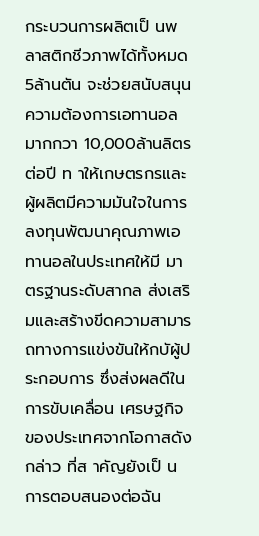กระบวนการผลิตเป็ นพลาสติกชีวภาพได้ทั้งหมด 5ล้านตัน จะช่วยสนับสนุนความต้องการเอทานอล มากกวา 10,000ล้านลิตรต่อปี ท าให้เกษตรกรและผู้ผลิตมีความมันใจในการลงทุนพัฒนาคุณภาพเอทานอลในประเทศให้มี มาตรฐานระดับสากล ส่งเสริมและสร้างขีดความสามารถทางการแข่งขันให้กบัผู้ประกอบการ ซึ่งส่งผลดีในการขับเคลื่อน เศรษฐกิจของประเทศจากโอกาสดังกล่าว ที่ส าคัญยังเป็ นการตอบสนองต่อฉัน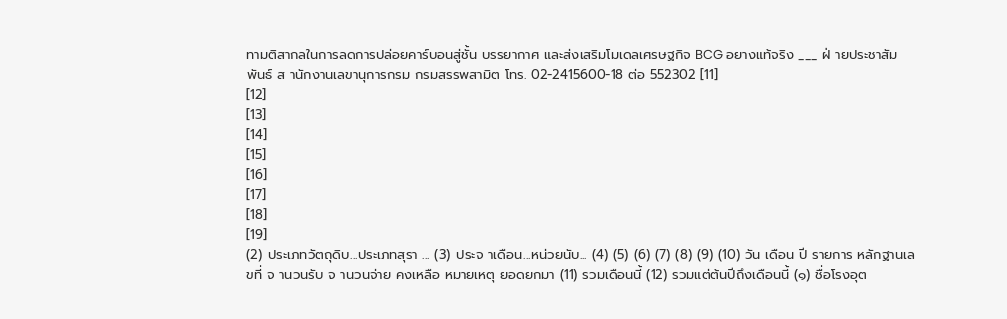ทามติสากลในการลดการปล่อยคาร์บอนสู่ชั้น บรรยากาศ และส่งเสริมโมเดลเศรษฐกิจ BCG อยางแท้จริง ___ ฝ่ ายประชาสัมพันธ์ ส านักงานเลขานุการกรม กรมสรรพสามิต โทร. 02-2415600-18 ต่อ 552302 [11]
[12]
[13]
[14]
[15]
[16]
[17]
[18]
[19]
(2) ประเภทวัตถุดิบ...ประเภทสุรา ... (3) ประจ าเดือน...หน่วยนับ... (4) (5) (6) (7) (8) (9) (10) วัน เดือน ปี รายการ หลักฐานเลขที่ จ านวนรับ จ านวนจ่าย คงเหลือ หมายเหตุ ยอดยกมา (11) รวมเดือนนี้ (12) รวมแต่ต้นปีถึงเดือนนี้ (๑) ชื่อโรงอุต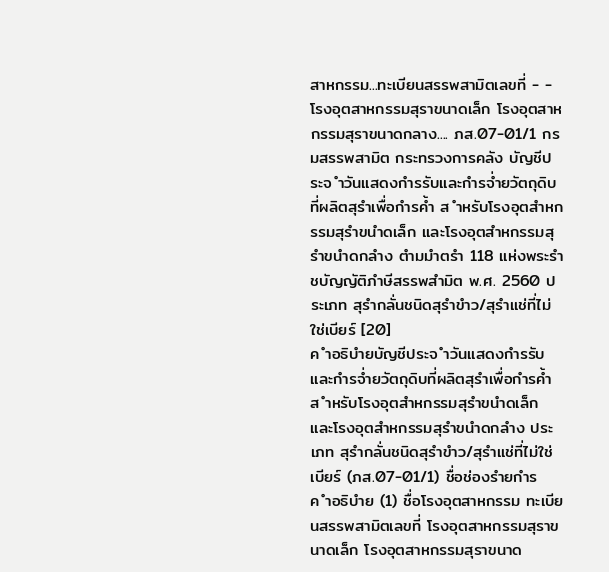สาหกรรม...ทะเบียนสรรพสามิตเลขที่ - - โรงอุตสาหกรรมสุราขนาดเล็ก โรงอุตสาหกรรมสุราขนาดกลาง.... ภส.07-01/1 กรมสรรพสามิต กระทรวงการคลัง บัญชีประจ ำวันแสดงกำรรับและกำรจ่ำยวัตถุดิบที่ผลิตสุรำเพื่อกำรค้ำ ส ำหรับโรงอุตสำหกรรมสุรำขนำดเล็ก และโรงอุตสำหกรรมสุรำขนำดกลำง ตำมมำตรำ 118 แห่งพระรำชบัญญัติภำษีสรรพสำมิต พ.ศ. 2560 ประเภท สุรำกลั่นชนิดสุรำขำว/สุรำแช่ที่ไม่ใช่เบียร์ [20]
ค ำอธิบำยบัญชีประจ ำวันแสดงกำรรับและกำรจ่ำยวัตถุดิบที่ผลิตสุรำเพื่อกำรค้ำ ส ำหรับโรงอุตสำหกรรมสุรำขนำดเล็ก และโรงอุตสำหกรรมสุรำขนำดกลำง ประเภท สุรำกลั่นชนิดสุรำขำว/สุรำแช่ที่ไม่ใช่เบียร์ (ภส.07-01/1) ชื่อช่องรำยกำร ค ำอธิบำย (1) ชื่อโรงอุตสาหกรรม ทะเบียนสรรพสามิตเลขที่ โรงอุตสาหกรรมสุราขนาดเล็ก โรงอุตสาหกรรมสุราขนาด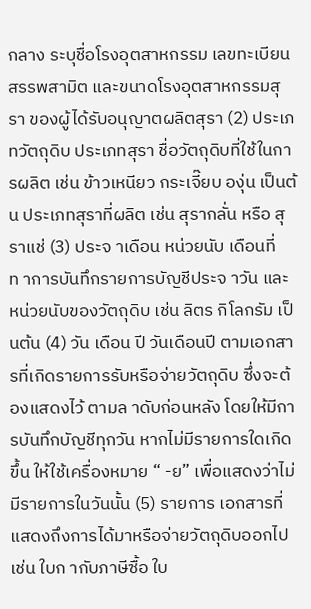กลาง ระบุชื่อโรงอุตสาหกรรม เลขทะเบียนสรรพสามิต และขนาดโรงอุตสาหกรรมสุรา ของผู้ได้รับอนุญาตผลิตสุรา (2) ประเภทวัตถุดิบ ประเภทสุรา ชื่อวัตถุดิบที่ใช้ในการผลิต เช่น ข้าวเหนียว กระเจี๊ยบ องุ่น เป็นต้น ประเภทสุราที่ผลิต เช่น สุรากลั่น หรือ สุราแช่ (3) ประจ าเดือน หน่วยนับ เดือนที่ท าการบันทึกรายการบัญชีประจ าวัน และหน่วยนับของวัตถุดิบ เช่น ลิตร กิโลกรัม เป็นต้น (4) วัน เดือน ปี วันเดือนปี ตามเอกสารที่เกิดรายการรับหรือจ่ายวัตถุดิบ ซึ่งจะต้องแสดงไว้ ตามล าดับก่อนหลัง โดยให้มีการบันทึกบัญชีทุกวัน หากไม่มีรายการใดเกิดขึ้น ให้ใช้เครื่องหมาย “ -ย” เพื่อแสดงว่าไม่มีรายการในวันนั้น (5) รายการ เอกสารที่แสดงถึงการได้มาหรือจ่ายวัตถุดิบออกไป เช่น ใบก ากับภาษีซื้อ ใบ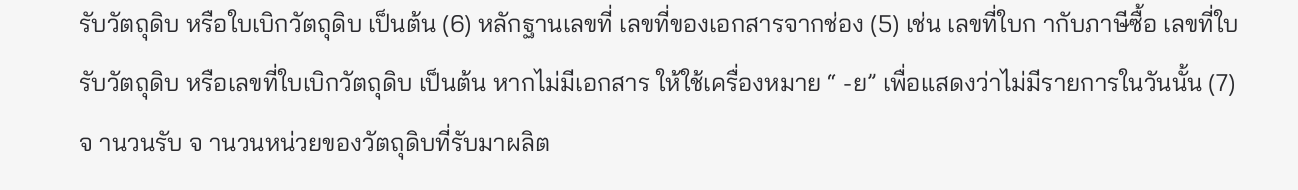รับวัตถุดิบ หรือใบเบิกวัตถุดิบ เป็นต้น (6) หลักฐานเลขที่ เลขที่ของเอกสารจากช่อง (5) เช่น เลขที่ใบก ากับภาษีซื้อ เลขที่ใบรับวัตถุดิบ หรือเลขที่ใบเบิกวัตถุดิบ เป็นต้น หากไม่มีเอกสาร ให้ใช้เครื่องหมาย “ -ย” เพื่อแสดงว่าไม่มีรายการในวันนั้น (7) จ านวนรับ จ านวนหน่วยของวัตถุดิบที่รับมาผลิต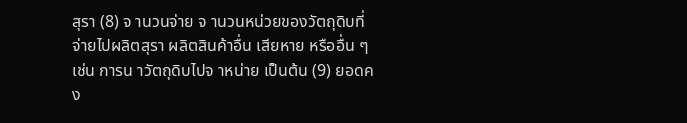สุรา (8) จ านวนจ่าย จ านวนหน่วยของวัตถุดิบที่จ่ายไปผลิตสุรา ผลิตสินค้าอื่น เสียหาย หรืออื่น ๆ เช่น การน าวัตถุดิบไปจ าหน่าย เป็นต้น (9) ยอดคง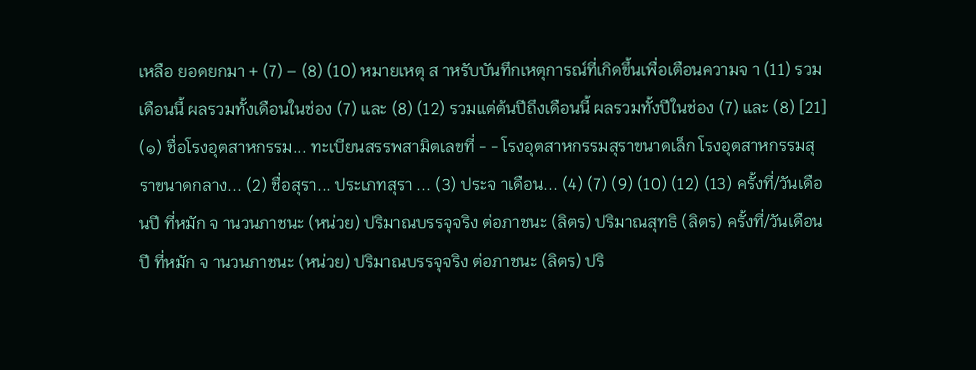เหลือ ยอดยกมา + (7) – (8) (10) หมายเหตุ ส าหรับบันทึกเหตุการณ์ที่เกิดขึ้นเพื่อเตือนความจ า (11) รวมเดือนนี้ ผลรวมทั้งเดือนในช่อง (7) และ (8) (12) รวมแต่ต้นปีถึงเดือนนี้ ผลรวมทั้งปีในช่อง (7) และ (8) [21]
(๑) ชื่อโรงอุตสาหกรรม... ทะเบียนสรรพสามิตเลขที่ - - โรงอุตสาหกรรมสุราขนาดเล็ก โรงอุตสาหกรรมสุราขนาดกลาง... (2) ชื่อสุรา... ประเภทสุรา ... (3) ประจ าเดือน... (4) (7) (9) (10) (12) (13) ครั้งที่/วันเดือนปี ที่หมัก จ านวนภาชนะ (หน่วย) ปริมาณบรรจุจริง ต่อภาชนะ (ลิตร) ปริมาณสุทธิ (ลิตร) ครั้งที่/วันเดือนปี ที่หมัก จ านวนภาชนะ (หน่วย) ปริมาณบรรจุจริง ต่อภาชนะ (ลิตร) ปริ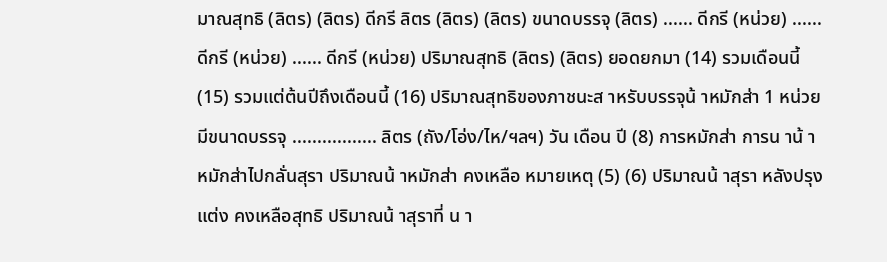มาณสุทธิ (ลิตร) (ลิตร) ดีกรี ลิตร (ลิตร) (ลิตร) ขนาดบรรจุ (ลิตร) ...... ดีกรี (หน่วย) ...... ดีกรี (หน่วย) ...... ดีกรี (หน่วย) ปริมาณสุทธิ (ลิตร) (ลิตร) ยอดยกมา (14) รวมเดือนนี้ (15) รวมแต่ต้นปีถึงเดือนนี้ (16) ปริมาณสุทธิของภาชนะส าหรับบรรจุน้ าหมักส่า 1 หน่วย มีขนาดบรรจุ ................. ลิตร (ถัง/โอ่ง/ไห/ฯลฯ) วัน เดือน ปี (8) การหมักส่า การน าน้ าหมักส่าไปกลั่นสุรา ปริมาณน้ าหมักส่า คงเหลือ หมายเหตุ (5) (6) ปริมาณน้ าสุรา หลังปรุงแต่ง คงเหลือสุทธิ ปริมาณน้ าสุราที่ น า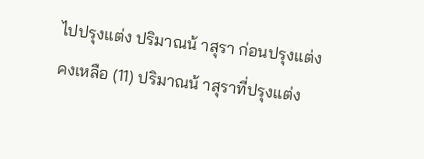ไปปรุงแต่ง ปริมาณน้ าสุรา ก่อนปรุงแต่ง คงเหลือ (11) ปริมาณน้ าสุราที่ปรุงแต่ง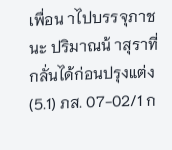เพื่อน าไปบรรจุภาชนะ ปริมาณน้ าสุราที่ กลั่นได้ก่อนปรุงแต่ง (5.1) ภส. 07-02/1 ก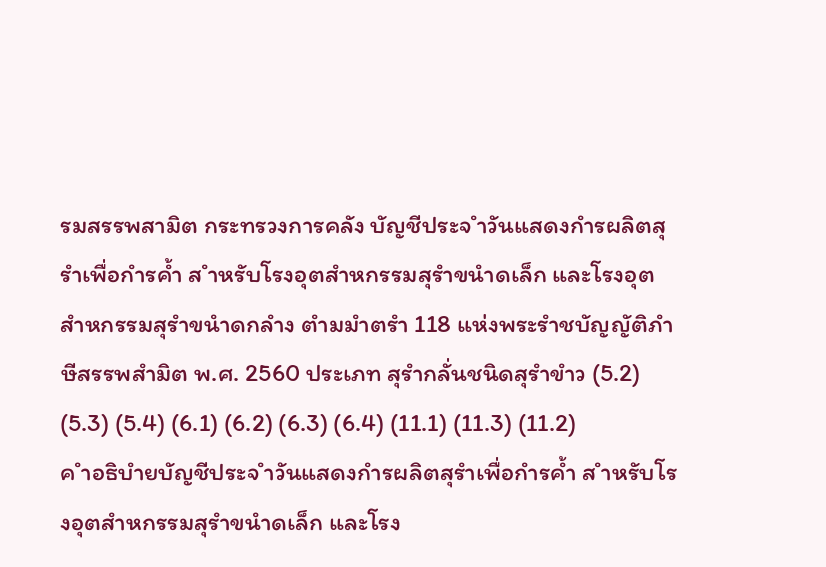รมสรรพสามิต กระทรวงการคลัง บัญชีประจ ำวันแสดงกำรผลิตสุรำเพื่อกำรค้ำ ส ำหรับโรงอุตสำหกรรมสุรำขนำดเล็ก และโรงอุตสำหกรรมสุรำขนำดกลำง ตำมมำตรำ 118 แห่งพระรำชบัญญัติภำษีสรรพสำมิต พ.ศ. 2560 ประเภท สุรำกลั่นชนิดสุรำขำว (5.2) (5.3) (5.4) (6.1) (6.2) (6.3) (6.4) (11.1) (11.3) (11.2)
ค ำอธิบำยบัญชีประจ ำวันแสดงกำรผลิตสุรำเพื่อกำรค้ำ ส ำหรับโรงอุตสำหกรรมสุรำขนำดเล็ก และโรง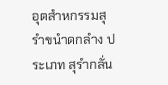อุตสำหกรรมสุรำขนำดกลำง ประเภท สุรำกลั่น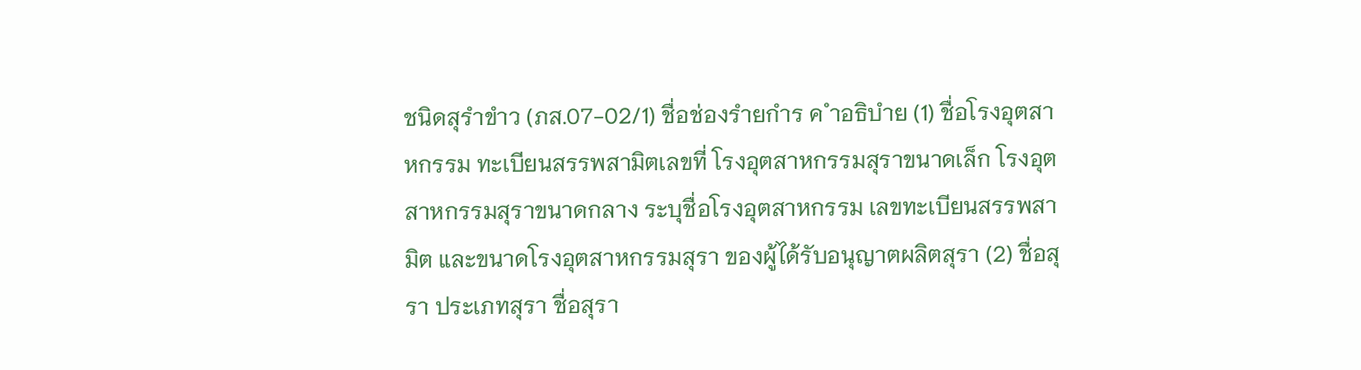ชนิดสุรำขำว (ภส.07-02/1) ชื่อช่องรำยกำร ค ำอธิบำย (1) ชื่อโรงอุตสาหกรรม ทะเบียนสรรพสามิตเลขที่ โรงอุตสาหกรรมสุราขนาดเล็ก โรงอุตสาหกรรมสุราขนาดกลาง ระบุชื่อโรงอุตสาหกรรม เลขทะเบียนสรรพสามิต และขนาดโรงอุตสาหกรรมสุรา ของผู้ได้รับอนุญาตผลิตสุรา (2) ชื่อสุรา ประเภทสุรา ชื่อสุรา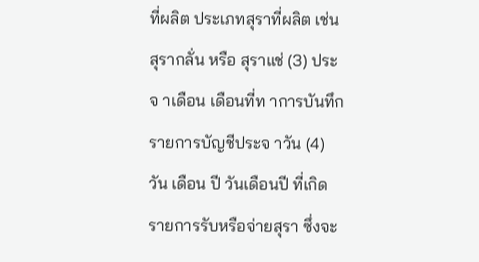ที่ผลิต ประเภทสุราที่ผลิต เช่น สุรากลั่น หรือ สุราแช่ (3) ประจ าเดือน เดือนที่ท าการบันทึกรายการบัญชีประจ าวัน (4) วัน เดือน ปี วันเดือนปี ที่เกิดรายการรับหรือจ่ายสุรา ซึ่งจะ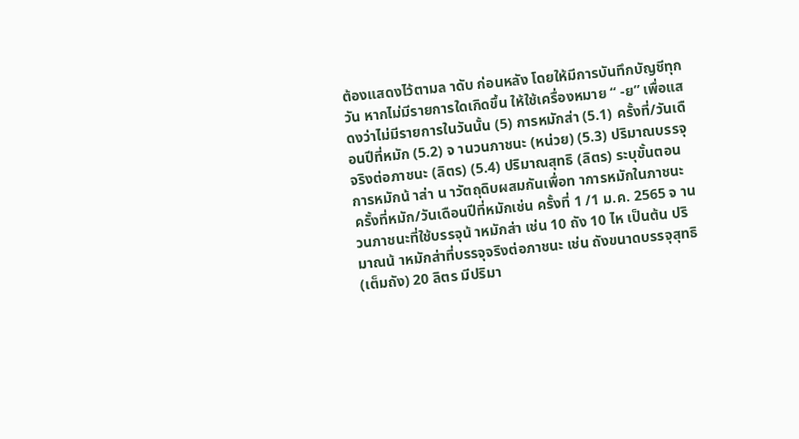ต้องแสดงไว้ตามล าดับ ก่อนหลัง โดยให้มีการบันทึกบัญชีทุกวัน หากไม่มีรายการใดเกิดขึ้น ให้ใช้เครื่องหมาย “ -ย” เพื่อแสดงว่าไม่มีรายการในวันนั้น (5) การหมักส่า (5.1) ครั้งที่/วันเดือนปีที่หมัก (5.2) จ านวนภาชนะ (หน่วย) (5.3) ปริมาณบรรจุจริงต่อภาชนะ (ลิตร) (5.4) ปริมาณสุทธิ (ลิตร) ระบุขั้นตอนการหมักน้ าส่า น าวัตถุดิบผสมกันเพื่อท าการหมักในภาชนะ ครั้งที่หมัก/วันเดือนปีที่หมักเช่น ครั้งที่ 1 /1 ม.ค. 2565 จ านวนภาชนะที่ใช้บรรจุน้ าหมักส่า เช่น 10 ถัง 10 ไห เป็นต้น ปริมาณน้ าหมักส่าที่บรรจุจริงต่อภาชนะ เช่น ถังขนาดบรรจุสุทธิ(เต็มถัง) 20 ลิตร มีปริมา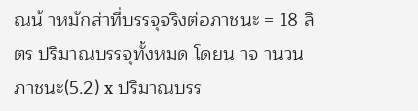ณน้ าหมักส่าที่บรรจุจริงต่อภาชนะ = 18 ลิตร ปริมาณบรรจุทั้งหมด โดยน าจ านวนภาชนะ(5.2) x ปริมาณบรร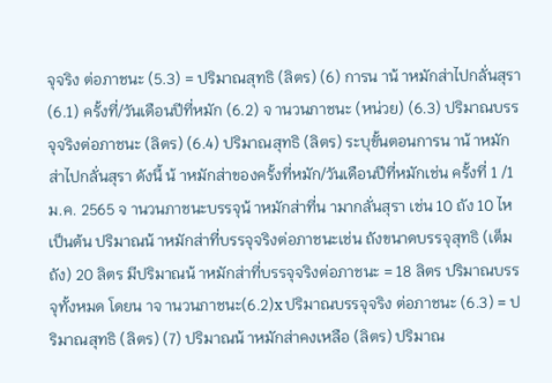จุจริง ต่อภาชนะ (5.3) = ปริมาณสุทธิ (ลิตร) (6) การน าน้ าหมักส่าไปกลั่นสุรา (6.1) ครั้งที่/วันเดือนปีที่หมัก (6.2) จ านวนภาชนะ (หน่วย) (6.3) ปริมาณบรรจุจริงต่อภาชนะ (ลิตร) (6.4) ปริมาณสุทธิ (ลิตร) ระบุขั้นตอนการน าน้ าหมักส่าไปกลั่นสุรา ดังนี้ น้ าหมักส่าของครั้งที่หมัก/วันเดือนปีที่หมักเช่น ครั้งที่ 1 /1 ม.ค. 2565 จ านวนภาชนะบรรจุน้ าหมักส่าที่น ามากลั่นสุรา เช่น 10 ถัง 10 ไห เป็นต้น ปริมาณน้ าหมักส่าที่บรรจุจริงต่อภาชนะเช่น ถังขนาดบรรจุสุทธิ (เต็มถัง) 20 ลิตร มีปริมาณน้ าหมักส่าที่บรรจุจริงต่อภาชนะ = 18 ลิตร ปริมาณบรรจุทั้งหมด โดยน าจ านวนภาชนะ(6.2)x ปริมาณบรรจุจริง ต่อภาชนะ (6.3) = ปริมาณสุทธิ (ลิตร) (7) ปริมาณน้ าหมักส่าคงเหลือ (ลิตร) ปริมาณ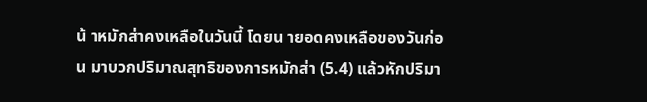น้ าหมักส่าคงเหลือในวันนี้ โดยน ายอดคงเหลือของวันก่อน มาบวกปริมาณสุทธิของการหมักส่า (5.4) แล้วหักปริมา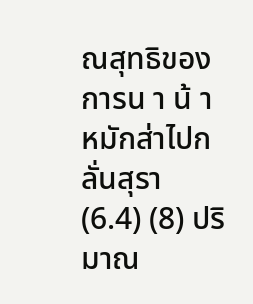ณสุทธิของการน า น้ าหมักส่าไปกลั่นสุรา (6.4) (8) ปริมาณ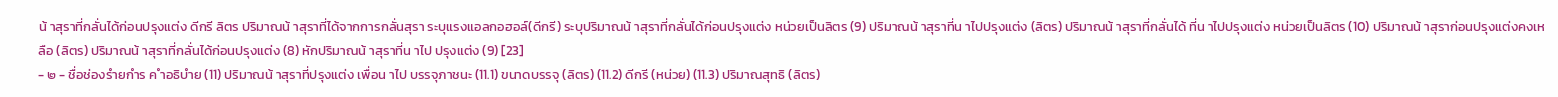น้ าสุราที่กลั่นได้ก่อนปรุงแต่ง ดีกรี ลิตร ปริมาณน้ าสุราที่ได้จากการกลั่นสุรา ระบุแรงแอลกอฮอล์(ดีกรี) ระบุปริมาณน้ าสุราที่กลั่นได้ก่อนปรุงแต่ง หน่วยเป็นลิตร (9) ปริมาณน้ าสุราที่น าไปปรุงแต่ง (ลิตร) ปริมาณน้ าสุราที่กลั่นได้ ที่น าไปปรุงแต่ง หน่วยเป็นลิตร (10) ปริมาณน้ าสุราก่อนปรุงแต่งคงเหลือ (ลิตร) ปริมาณน้ าสุราที่กลั่นได้ก่อนปรุงแต่ง (8) หักปริมาณน้ าสุราที่น าไป ปรุงแต่ง (9) [23]
- ๒ - ชื่อช่องรำยกำร ค ำอธิบำย (11) ปริมาณน้ าสุราที่ปรุงแต่ง เพื่อน าไป บรรจุภาชนะ (11.1) ขนาดบรรจุ (ลิตร) (11.2) ดีกรี (หน่วย) (11.3) ปริมาณสุทธิ (ลิตร)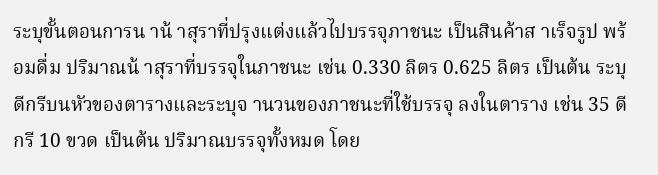ระบุขั้นตอนการน าน้ าสุราที่ปรุงแต่งแล้วไปบรรจุภาชนะ เป็นสินค้าส าเร็จรูป พร้อมดื่ม ปริมาณน้ าสุราที่บรรจุในภาชนะ เช่น 0.330 ลิตร 0.625 ลิตร เป็นต้น ระบุดีกรีบนหัวของตารางและระบุจ านวนของภาชนะที่ใช้บรรจุ ลงในตาราง เช่น 35 ดีกรี 10 ขวด เป็นต้น ปริมาณบรรจุทั้งหมด โดย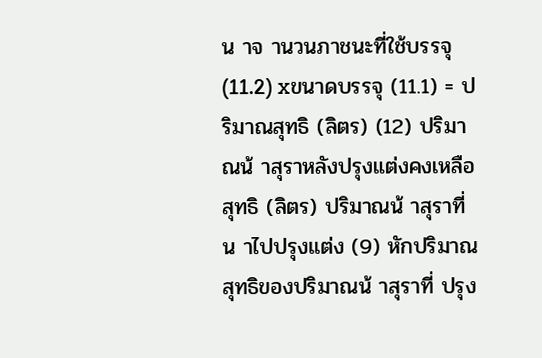น าจ านวนภาชนะที่ใช้บรรจุ (11.2) xขนาดบรรจุ (11.1) = ปริมาณสุทธิ (ลิตร) (12) ปริมาณน้ าสุราหลังปรุงแต่งคงเหลือสุทธิ (ลิตร) ปริมาณน้ าสุราที่น าไปปรุงแต่ง (9) หักปริมาณสุทธิของปริมาณน้ าสุราที่ ปรุง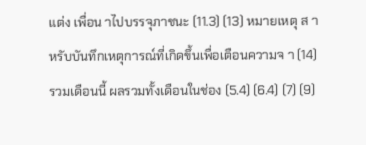แต่ง เพื่อน าไปบรรจุภาชนะ (11.3) (13) หมายเหตุ ส าหรับบันทึกเหตุการณ์ที่เกิดขึ้นเพื่อเตือนความจ า (14) รวมเดือนนี้ ผลรวมทั้งเดือนในช่อง (5.4) (6.4) (7) (9)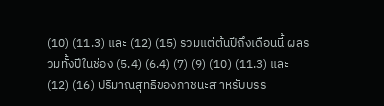(10) (11.3) และ (12) (15) รวมแต่ต้นปีถึงเดือนนี้ ผลรวมทั้งปีในช่อง (5.4) (6.4) (7) (9) (10) (11.3) และ (12) (16) ปริมาณสุทธิของภาชนะส าหรับบรร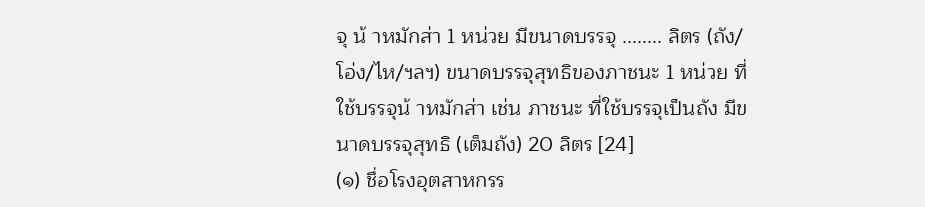จุ น้ าหมักส่า 1 หน่วย มีขนาดบรรจุ ........ ลิตร (ถัง/โอ่ง/ไห/ฯลฯ) ขนาดบรรจุสุทธิของภาชนะ 1 หน่วย ที่ใช้บรรจุน้ าหมักส่า เช่น ภาชนะ ที่ใช้บรรจุเป็นถัง มีขนาดบรรจุสุทธิ (เต็มถัง) 20 ลิตร [24]
(๑) ชื่อโรงอุตสาหกรร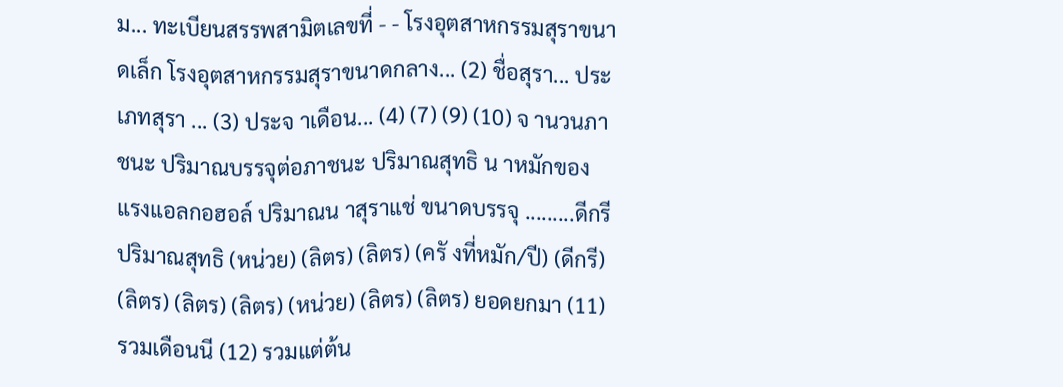ม... ทะเบียนสรรพสามิตเลขที่ - - โรงอุตสาหกรรมสุราขนาดเล็ก โรงอุตสาหกรรมสุราขนาดกลาง... (2) ชื่อสุรา... ประเภทสุรา ... (3) ประจ าเดือน... (4) (7) (9) (10) จ านวนภาชนะ ปริมาณบรรจุต่อภาชนะ ปริมาณสุทธิ น าหมักของ แรงแอลกอฮอล์ ปริมาณน าสุราแช่ ขนาดบรรจุ .........ดีกรี ปริมาณสุทธิ (หน่วย) (ลิตร) (ลิตร) (ครั งที่หมัก/ปี) (ดีกรี) (ลิตร) (ลิตร) (ลิตร) (หน่วย) (ลิตร) (ลิตร) ยอดยกมา (11) รวมเดือนนี (12) รวมแต่ต้น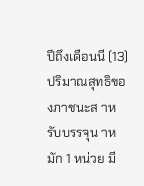ปีถึงเดือนนี (13) ปริมาณสุทธิของภาชนะส าหรับบรรจุน าหมัก 1 หน่วย มี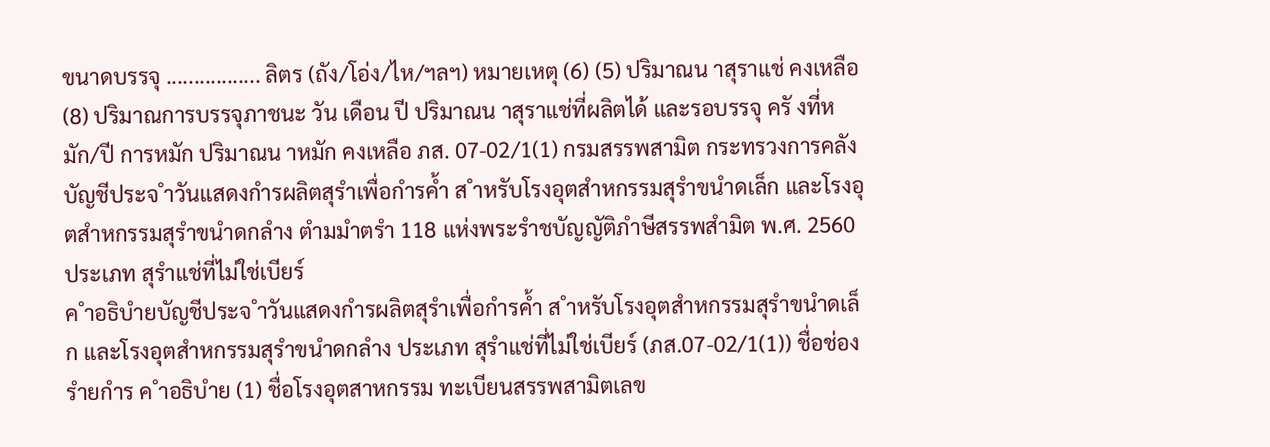ขนาดบรรจุ ................. ลิตร (ถัง/โอ่ง/ไห/ฯลฯ) หมายเหตุ (6) (5) ปริมาณน าสุราแช่ คงเหลือ (8) ปริมาณการบรรจุภาชนะ วัน เดือน ปี ปริมาณน าสุราแช่ที่ผลิตได้ และรอบรรจุ ครั งที่หมัก/ปี การหมัก ปริมาณน าหมัก คงเหลือ ภส. 07-02/1(1) กรมสรรพสามิต กระทรวงการคลัง บัญชีประจ ำวันแสดงกำรผลิตสุรำเพื่อกำรค้ำ ส ำหรับโรงอุตสำหกรรมสุรำขนำดเล็ก และโรงอุตสำหกรรมสุรำขนำดกลำง ตำมมำตรำ 118 แห่งพระรำชบัญญัติภำษีสรรพสำมิต พ.ศ. 2560 ประเภท สุรำแช่ที่ไม่ใช่เบียร์
ค ำอธิบำยบัญชีประจ ำวันแสดงกำรผลิตสุรำเพื่อกำรค้ำ ส ำหรับโรงอุตสำหกรรมสุรำขนำดเล็ก และโรงอุตสำหกรรมสุรำขนำดกลำง ประเภท สุรำแช่ที่ไม่ใช่เบียร์ (ภส.07-02/1(1)) ชื่อช่องรำยกำร ค ำอธิบำย (1) ชื่อโรงอุตสาหกรรม ทะเบียนสรรพสามิตเลข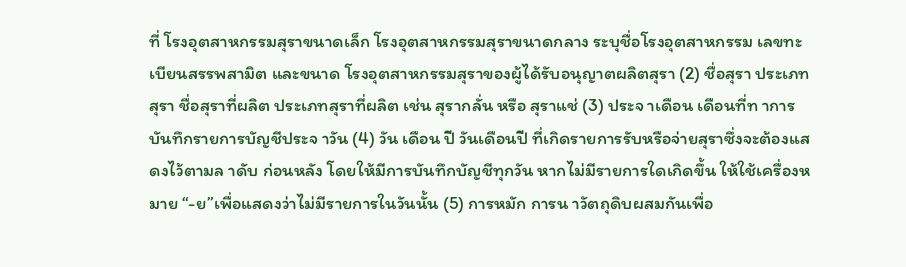ที่ โรงอุตสาหกรรมสุราขนาดเล็ก โรงอุตสาหกรรมสุราขนาดกลาง ระบุชื่อโรงอุตสาหกรรม เลขทะเบียนสรรพสามิต และขนาด โรงอุตสาหกรรมสุราของผู้ได้รับอนุญาตผลิตสุรา (2) ชื่อสุรา ประเภทสุรา ชื่อสุราที่ผลิต ประเภทสุราที่ผลิต เช่น สุรากลั่น หรือ สุราแช่ (3) ประจ าเดือน เดือนที่ท าการบันทึกรายการบัญชีประจ าวัน (4) วัน เดือน ปี วันเดือนปี ที่เกิดรายการรับหรือจ่ายสุราซึ่งจะต้องแสดงไว้ตามล าดับ ก่อนหลัง โดยให้มีการบันทึกบัญชีทุกวัน หากไม่มีรายการใดเกิดขึ้น ให้ใช้เครื่องหมาย “-ย”เพื่อแสดงว่าไม่มีรายการในวันนั้น (5) การหมัก การน าวัตถุดิบผสมกันเพื่อ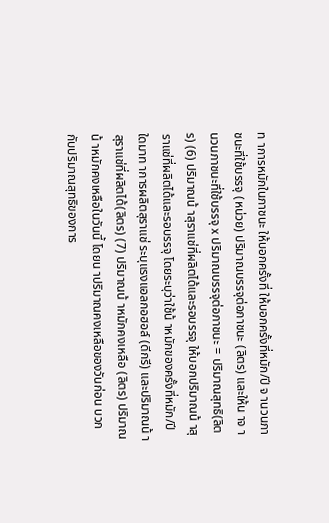ท าการหมักในภาชนะ ให้บอกครั้งที่ ให้บอกครั้งที่หมัก/ปี จ านวนภาชนะที่ใช้บรรจุ (หน่วย) ปริมาณบรรจุต่อภาชนะ (ลิตร) และให้น าจ านวนภาชนะที่ใช้บรรจุ x ปริมาณบรรจุต่อภาชนะ = ปริมาณสุทธิ(ลิตร) (6) ปริมาณน้ าสุราแช่ที่ผลิตได้และรอบรรจุ ให้บอกปริมาณน้ าสุราแช่ที่ผลิตได้และรอบรรจุ โดยระบุว่าใช้น้ าหมักของครั้งที่หมัก/ปี ใดมาท าการผลิตสุราแช่ ระบุแรงแอลกอฮอล์ (ดีกรี) และปริมาณน้ าสุราแช่ที่ผลิตได้(ลิตร) (7) ปริมาณน้ าหมักคงเหลือ (ลิตร) ปริมาณน้ าหมักคงเหลือในวันนี้ โดยน าปริมาณคงเหลือของวันก่อน บวกกับปริมาณสุทธิของการ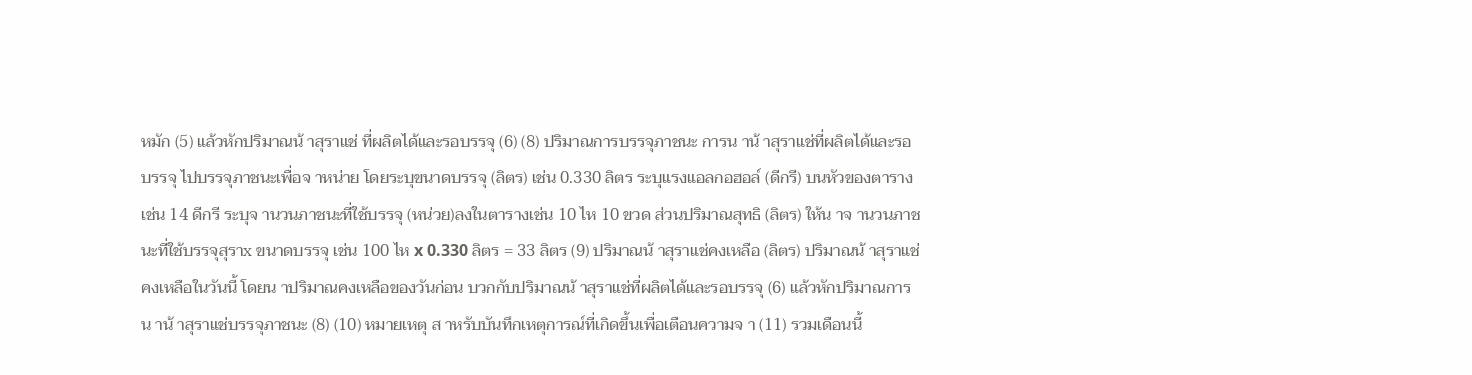หมัก (5) แล้วหักปริมาณน้ าสุราแช่ ที่ผลิตได้และรอบรรจุ (6) (8) ปริมาณการบรรจุภาชนะ การน าน้ าสุราแช่ที่ผลิตได้และรอบรรจุ ไปบรรจุภาชนะเพื่อจ าหน่าย โดยระบุขนาดบรรจุ (ลิตร) เช่น 0.330 ลิตร ระบุแรงแอลกอฮอล์ (ดีกรี) บนหัวของตาราง เช่น 14 ดีกรี ระบุจ านวนภาชนะที่ใช้บรรจุ (หน่วย)ลงในตารางเช่น 10 ไห 10 ขวด ส่วนปริมาณสุทธิ (ลิตร) ให้น าจ านวนภาชนะที่ใช้บรรจุสุราx ขนาดบรรจุ เช่น 100 ไห x 0.330 ลิตร = 33 ลิตร (9) ปริมาณน้ าสุราแช่คงเหลือ (ลิตร) ปริมาณน้ าสุราแช่คงเหลือในวันนี้ โดยน าปริมาณคงเหลือของวันก่อน บวกกับปริมาณน้ าสุราแช่ที่ผลิตได้และรอบรรจุ (6) แล้วหักปริมาณการน าน้ าสุราแช่บรรจุภาชนะ (8) (10) หมายเหตุ ส าหรับบันทึกเหตุการณ์ที่เกิดขึ้นเพื่อเตือนความจ า (11) รวมเดือนนี้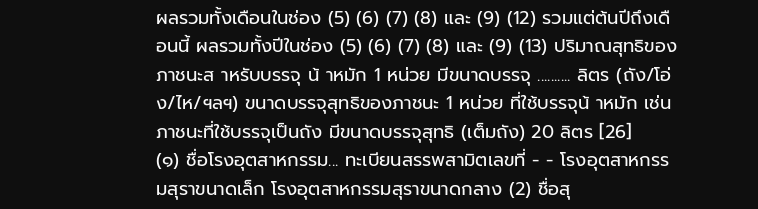ผลรวมทั้งเดือนในช่อง (5) (6) (7) (8) และ (9) (12) รวมแต่ต้นปีถึงเดือนนี้ ผลรวมทั้งปีในช่อง (5) (6) (7) (8) และ (9) (13) ปริมาณสุทธิของภาชนะส าหรับบรรจุ น้ าหมัก 1 หน่วย มีขนาดบรรจุ .......... ลิตร (ถัง/โอ่ง/ไห/ฯลฯ) ขนาดบรรจุสุทธิของภาชนะ 1 หน่วย ที่ใช้บรรจุน้ าหมัก เช่น ภาชนะที่ใช้บรรจุเป็นถัง มีขนาดบรรจุสุทธิ (เต็มถัง) 20 ลิตร [26]
(๑) ชื่อโรงอุตสาหกรรม... ทะเบียนสรรพสามิตเลขที่ - - โรงอุตสาหกรรมสุราขนาดเล็ก โรงอุตสาหกรรมสุราขนาดกลาง (2) ชื่อสุ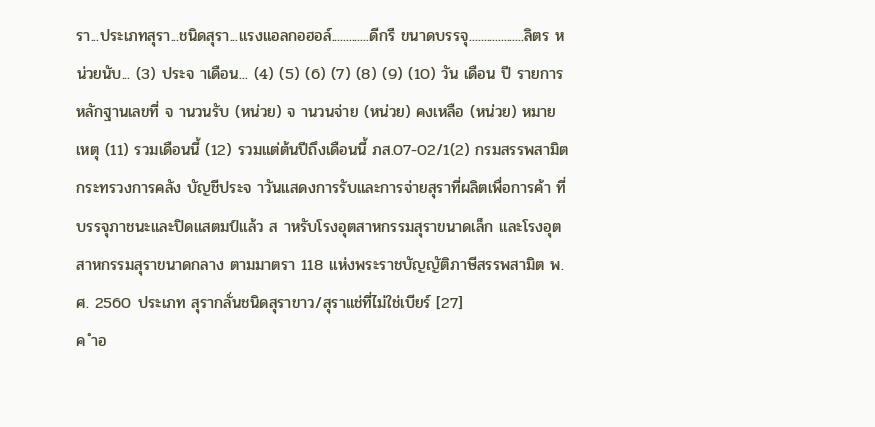รา...ประเภทสุรา...ชนิดสุรา...แรงแอลกอฮอล์.............ดีกรี ขนาดบรรจุ...................ลิตร หน่วยนับ... (3) ประจ าเดือน... (4) (5) (6) (7) (8) (9) (10) วัน เดือน ปี รายการ หลักฐานเลขที่ จ านวนรับ (หน่วย) จ านวนจ่าย (หน่วย) คงเหลือ (หน่วย) หมายเหตุ (11) รวมเดือนนี้ (12) รวมแต่ต้นปีถึงเดือนนี้ ภส.07-02/1(2) กรมสรรพสามิต กระทรวงการคลัง บัญชีประจ าวันแสดงการรับและการจ่ายสุราที่ผลิตเพื่อการค้า ที่บรรจุภาชนะและปิดแสตมป์แล้ว ส าหรับโรงอุตสาหกรรมสุราขนาดเล็ก และโรงอุตสาหกรรมสุราขนาดกลาง ตามมาตรา 118 แห่งพระราชบัญญัติภาษีสรรพสามิต พ.ศ. 2560 ประเภท สุรากลั่นชนิดสุราขาว/สุราแช่ที่ไม่ใช่เบียร์ [27]
ค ำอ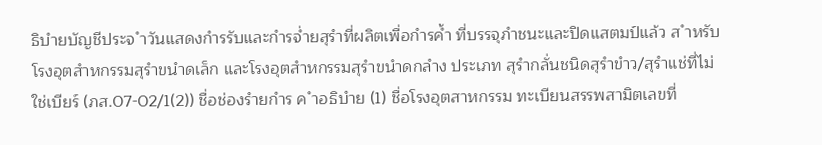ธิบำยบัญชีประจ ำวันแสดงกำรรับและกำรจ่ำยสุรำที่ผลิตเพื่อกำรค้ำ ที่บรรจุภำชนะและปิดแสตมป์แล้ว ส ำหรับโรงอุตสำหกรรมสุรำขนำดเล็ก และโรงอุตสำหกรรมสุรำขนำดกลำง ประเภท สุรำกลั่นชนิดสุรำขำว/สุรำแช่ที่ไม่ใช่เบียร์ (ภส.07-02/1(2)) ชื่อช่องรำยกำร ค ำอธิบำย (1) ชื่อโรงอุตสาหกรรม ทะเบียนสรรพสามิตเลขที่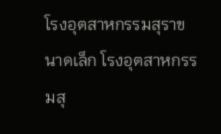โรงอุตสาหกรรมสุราขนาดเล็ก โรงอุตสาหกรรมสุ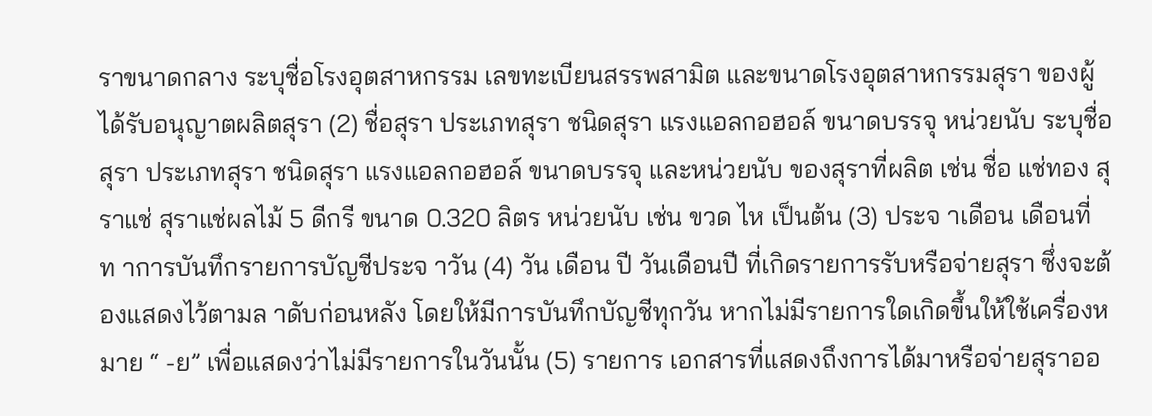ราขนาดกลาง ระบุชื่อโรงอุตสาหกรรม เลขทะเบียนสรรพสามิต และขนาดโรงอุตสาหกรรมสุรา ของผู้ได้รับอนุญาตผลิตสุรา (2) ชื่อสุรา ประเภทสุรา ชนิดสุรา แรงแอลกอฮอล์ ขนาดบรรจุ หน่วยนับ ระบุชื่อสุรา ประเภทสุรา ชนิดสุรา แรงแอลกอฮอล์ ขนาดบรรจุ และหน่วยนับ ของสุราที่ผลิต เช่น ชื่อ แช่ทอง สุราแช่ สุราแช่ผลไม้ 5 ดีกรี ขนาด 0.320 ลิตร หน่วยนับ เช่น ขวด ไห เป็นต้น (3) ประจ าเดือน เดือนที่ท าการบันทึกรายการบัญชีประจ าวัน (4) วัน เดือน ปี วันเดือนปี ที่เกิดรายการรับหรือจ่ายสุรา ซึ่งจะต้องแสดงไว้ตามล าดับก่อนหลัง โดยให้มีการบันทึกบัญชีทุกวัน หากไม่มีรายการใดเกิดขึ้นให้ใช้เครื่องหมาย “ -ย” เพื่อแสดงว่าไม่มีรายการในวันนั้น (5) รายการ เอกสารที่แสดงถึงการได้มาหรือจ่ายสุราออ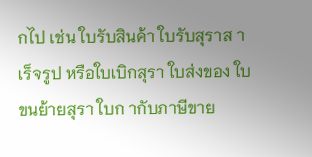กไป เช่น ใบรับสินค้า ใบรับสุราส าเร็จรูป หรือใบเบิกสุรา ใบส่งของ ใบขนย้ายสุรา ใบก ากับภาษีขาย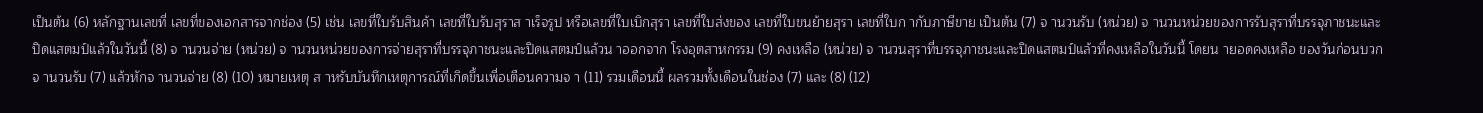เป็นต้น (6) หลักฐานเลขที่ เลขที่ของเอกสารจากช่อง (5) เช่น เลขที่ใบรับสินค้า เลขที่ใบรับสุราส าเร็จรูป หรือเลขที่ใบเบิกสุรา เลขที่ใบส่งของ เลขที่ใบขนย้ายสุรา เลขที่ใบก ากับภาษีขาย เป็นต้น (7) จ านวนรับ (หน่วย) จ านวนหน่วยของการรับสุราที่บรรจุภาชนะและปิดแสตมป์แล้วในวันนี้ (8) จ านวนจ่าย (หน่วย) จ านวนหน่วยของการจ่ายสุราที่บรรจุภาชนะและปิดแสตมป์แล้วน าออกจาก โรงอุตสาหกรรม (9) คงเหลือ (หน่วย) จ านวนสุราที่บรรจุภาชนะและปิดแสตมป์แล้วที่คงเหลือในวันนี้ โดยน ายอดคงเหลือ ของวันก่อนบวกจ านวนรับ (7) แล้วหักจ านวนจ่าย (8) (10) หมายเหตุ ส าหรับบันทึกเหตุการณ์ที่เกิดขึ้นเพื่อเตือนความจ า (11) รวมเดือนนี้ ผลรวมทั้งเดือนในช่อง (7) และ (8) (12)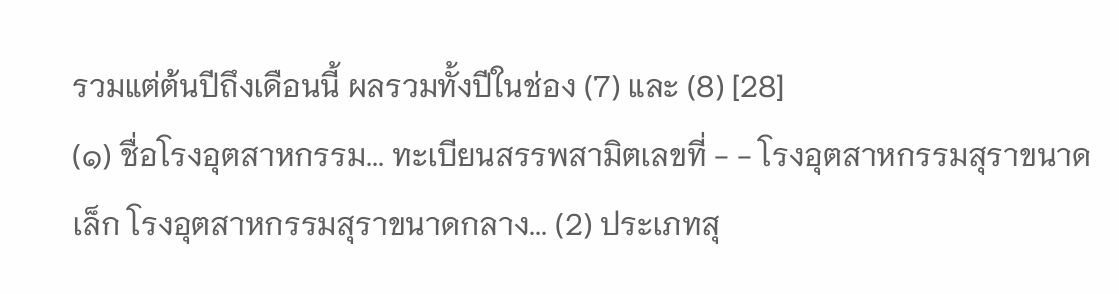รวมแต่ต้นปีถึงเดือนนี้ ผลรวมทั้งปีในช่อง (7) และ (8) [28]
(๑) ชื่อโรงอุตสาหกรรม... ทะเบียนสรรพสามิตเลขที่ - - โรงอุตสาหกรรมสุราขนาดเล็ก โรงอุตสาหกรรมสุราขนาดกลาง... (2) ประเภทสุ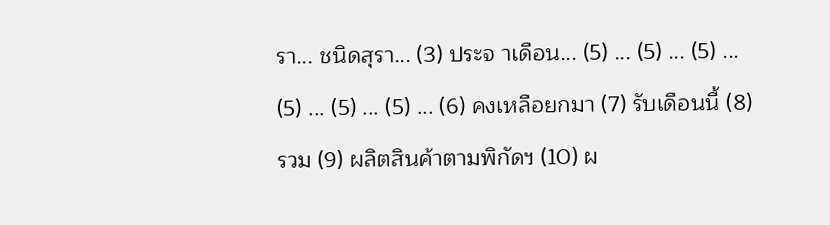รา... ชนิดสุรา... (3) ประจ าเดือน... (5) ... (5) ... (5) ... (5) ... (5) ... (5) ... (6) คงเหลือยกมา (7) รับเดือนนี้ (8) รวม (9) ผลิตสินค้าตามพิกัดฯ (10) ผ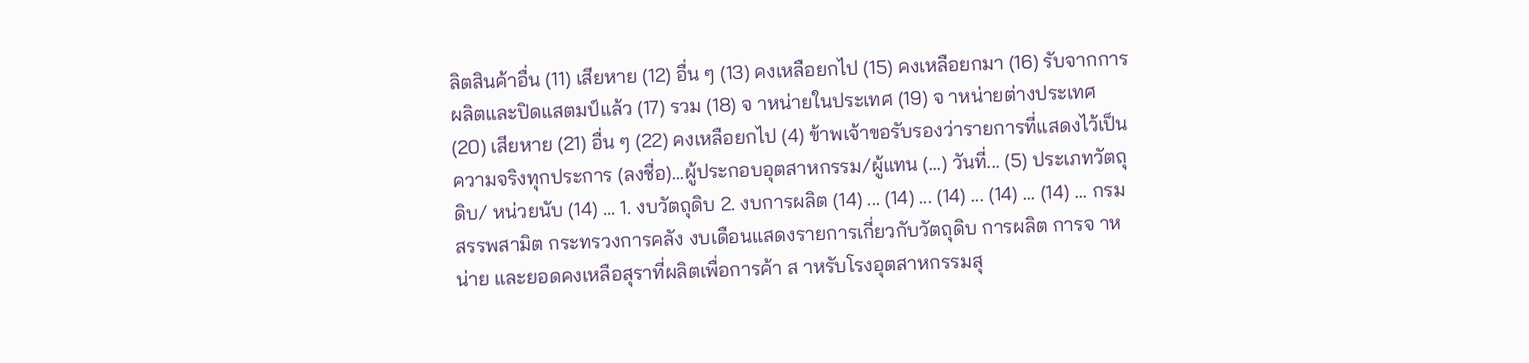ลิตสินค้าอื่น (11) เสียหาย (12) อื่น ๆ (13) คงเหลือยกไป (15) คงเหลือยกมา (16) รับจากการผลิตและปิดแสตมป์แล้ว (17) รวม (18) จ าหน่ายในประเทศ (19) จ าหน่ายต่างประเทศ (20) เสียหาย (21) อื่น ๆ (22) คงเหลือยกไป (4) ข้าพเจ้าขอรับรองว่ารายการที่แสดงไว้เป็นความจริงทุกประการ (ลงชื่อ)...ผู้ประกอบอุตสาหกรรม/ผู้แทน (...) วันที่... (5) ประเภทวัตถุดิบ/ หน่วยนับ (14) ... 1. งบวัตถุดิบ 2. งบการผลิต (14) ... (14) ... (14) ... (14) ... (14) ... กรมสรรพสามิต กระทรวงการคลัง งบเดือนแสดงรายการเกี่ยวกับวัตถุดิบ การผลิต การจ าหน่าย และยอดคงเหลือสุราที่ผลิตเพื่อการค้า ส าหรับโรงอุตสาหกรรมสุ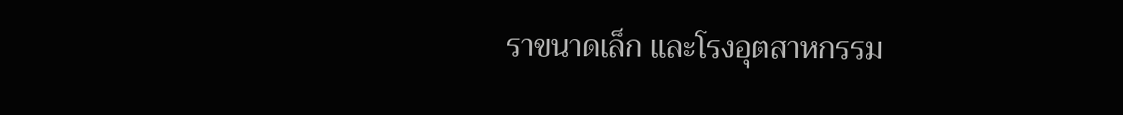ราขนาดเล็ก และโรงอุตสาหกรรม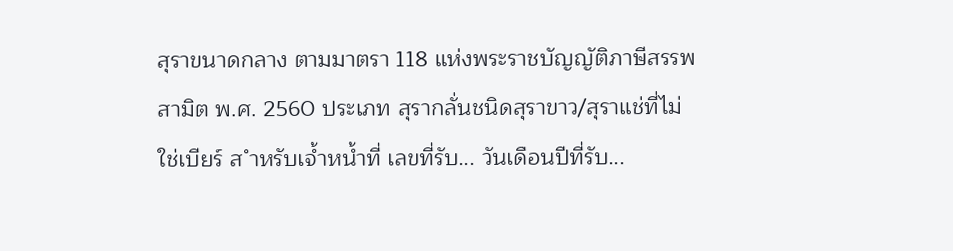สุราขนาดกลาง ตามมาตรา 118 แห่งพระราชบัญญัติภาษีสรรพสามิต พ.ศ. 2560 ประเภท สุรากลั่นชนิดสุราขาว/สุราแช่ที่ไม่ใช่เบียร์ ส ำหรับเจ้ำหน้ำที่ เลขที่รับ... วันเดือนปีที่รับ...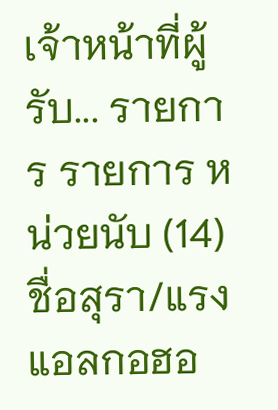เจ้าหน้าที่ผู้รับ... รายการ รายการ หน่วยนับ (14) ชื่อสุรา/แรงแอลกอฮอ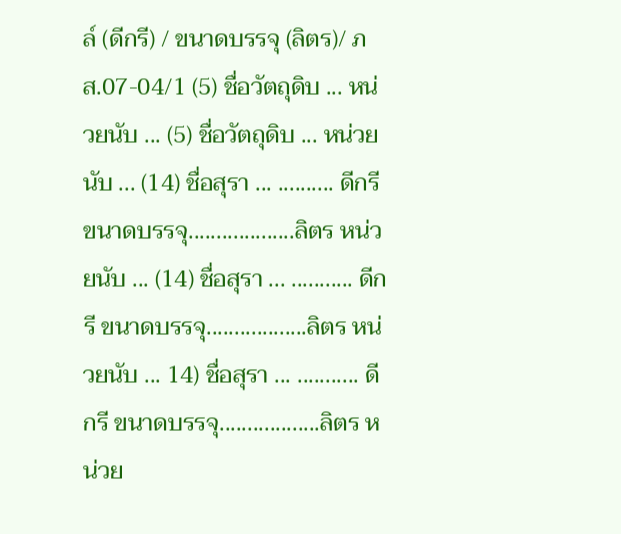ล์ (ดีกรี) / ขนาดบรรจุ (ลิตร)/ ภส.07-04/1 (5) ชื่อวัตถุดิบ ... หน่วยนับ ... (5) ชื่อวัตถุดิบ ... หน่วยนับ ... (14) ชื่อสุรา ... .......... ดีกรี ขนาดบรรจุ...................ลิตร หน่วยนับ ... (14) ชื่อสุรา ... ........... ดีกรี ขนาดบรรจุ..................ลิตร หน่วยนับ ... 14) ชื่อสุรา ... ........... ดีกรี ขนาดบรรจุ..................ลิตร หน่วย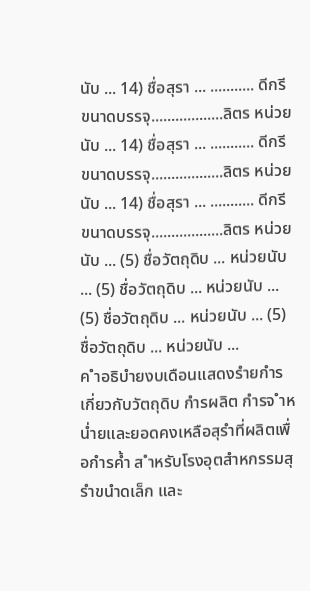นับ ... 14) ชื่อสุรา ... ........... ดีกรี ขนาดบรรจุ..................ลิตร หน่วยนับ ... 14) ชื่อสุรา ... ........... ดีกรี ขนาดบรรจุ..................ลิตร หน่วยนับ ... 14) ชื่อสุรา ... ........... ดีกรี ขนาดบรรจุ..................ลิตร หน่วยนับ ... (5) ชื่อวัตถุดิบ ... หน่วยนับ ... (5) ชื่อวัตถุดิบ ... หน่วยนับ ... (5) ชื่อวัตถุดิบ ... หน่วยนับ ... (5) ชื่อวัตถุดิบ ... หน่วยนับ ...
ค ำอธิบำยงบเดือนแสดงรำยกำรเกี่ยวกับวัตถุดิบ กำรผลิต กำรจ ำหน่ำยและยอดคงเหลือสุรำที่ผลิตเพื่อกำรค้ำ ส ำหรับโรงอุตสำหกรรมสุรำขนำดเล็ก และ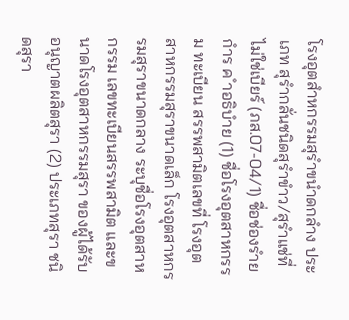โรงอุตสำหกรรมสุรำขนำดกลำง ประเภท สุรำกลั่นชนิดสุรำขำว/สุรำแช่ที่ไม่ใช่เบียร์ (ภส.07-04/1) ชื่อช่องรำยกำร ค ำอธิบำย (1) ชื่อโรงอุตสาหกรรม ทะเบียน สรรพสามิตเลขที่ โรงอุตสาหกรรมสุราขนาดเล็ก โรงอุตสาหกรรมสุราขนาดกลาง ระบุชื่อโรงอุตสาหกรรม เลขทะเบียนสรรพสามิต และขนาดโรงอุตสาหกรรมสุรา ของผู้ได้รับอนุญาตผลิตสุรา (2) ประเภทสุรา ชนิดสุรา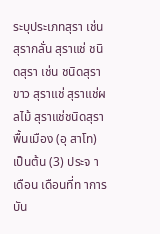ระบุประเภทสุรา เช่น สุรากลั่น สุราแช่ ชนิดสุรา เช่น ชนิดสุราขาว สุราแช่ สุราแช่ผลไม้ สุราแช่ชนิดสุราพื้นเมือง (อุ สาโท) เป็นต้น (3) ประจ าเดือน เดือนที่ท าการบัน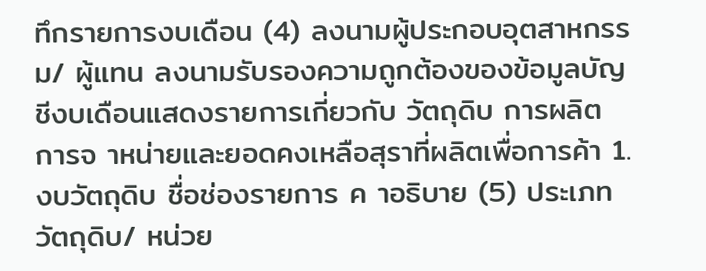ทึกรายการงบเดือน (4) ลงนามผู้ประกอบอุตสาหกรรม/ ผู้แทน ลงนามรับรองความถูกต้องของข้อมูลบัญชีงบเดือนแสดงรายการเกี่ยวกับ วัตถุดิบ การผลิต การจ าหน่ายและยอดคงเหลือสุราที่ผลิตเพื่อการค้า 1. งบวัตถุดิบ ชื่อช่องรายการ ค าอธิบาย (5) ประเภทวัตถุดิบ/ หน่วย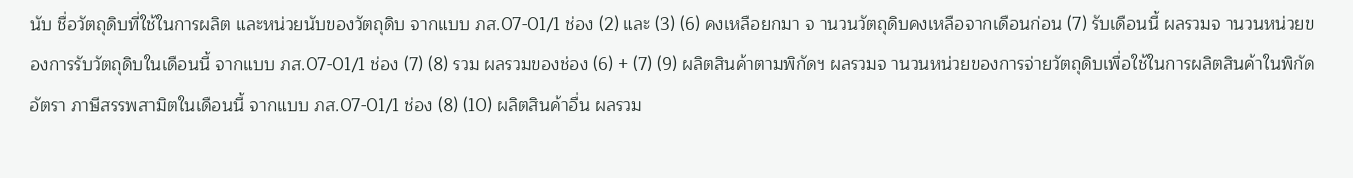นับ ชื่อวัตถุดิบที่ใช้ในการผลิต และหน่วยนับของวัตถุดิบ จากแบบ ภส.07-01/1 ช่อง (2) และ (3) (6) คงเหลือยกมา จ านวนวัตถุดิบคงเหลือจากเดือนก่อน (7) รับเดือนนี้ ผลรวมจ านวนหน่วยของการรับวัตถุดิบในเดือนนี้ จากแบบ ภส.07-01/1 ช่อง (7) (8) รวม ผลรวมของช่อง (6) + (7) (9) ผลิตสินค้าตามพิกัดฯ ผลรวมจ านวนหน่วยของการจ่ายวัตถุดิบเพื่อใช้ในการผลิตสินค้าในพิกัดอัตรา ภาษีสรรพสามิตในเดือนนี้ จากแบบ ภส.07-01/1 ช่อง (8) (10) ผลิตสินค้าอื่น ผลรวม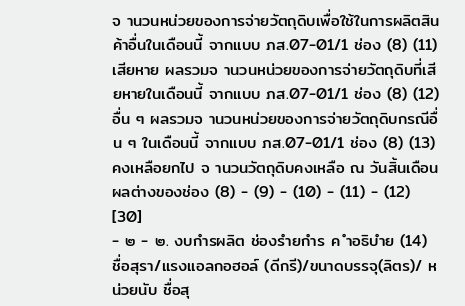จ านวนหน่วยของการจ่ายวัตถุดิบเพื่อใช้ในการผลิตสินค้าอื่นในเดือนนี้ จากแบบ ภส.07-01/1 ช่อง (8) (11) เสียหาย ผลรวมจ านวนหน่วยของการจ่ายวัตถุดิบที่เสียหายในเดือนนี้ จากแบบ ภส.07-01/1 ช่อง (8) (12) อื่น ๆ ผลรวมจ านวนหน่วยของการจ่ายวัตถุดิบกรณีอื่น ๆ ในเดือนนี้ จากแบบ ภส.07-01/1 ช่อง (8) (13) คงเหลือยกไป จ านวนวัตถุดิบคงเหลือ ณ วันสิ้นเดือน ผลต่างของช่อง (8) - (9) - (10) - (11) - (12) [30]
- ๒ - ๒. งบกำรผลิต ช่องรำยกำร ค ำอธิบำย (14) ชื่อสุรา/แรงแอลกอฮอล์ (ดีกรี)/ขนาดบรรจุ(ลิตร)/ หน่วยนับ ชื่อสุ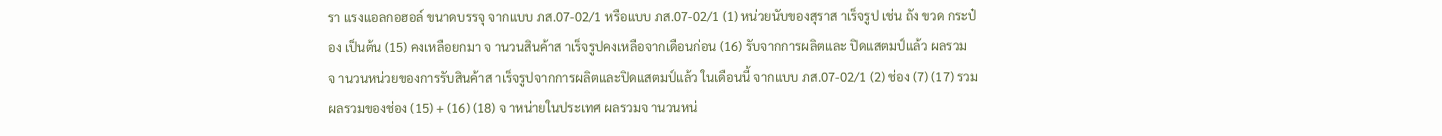รา แรงแอลกอฮอล์ ขนาดบรรจุ จากแบบ ภส.07-02/1 หรือแบบ ภส.07-02/1 (1) หน่วยนับของสุราส าเร็จรูป เช่น ถัง ขวด กระป๋อง เป็นต้น (15) คงเหลือยกมา จ านวนสินค้าส าเร็จรูปคงเหลือจากเดือนก่อน (16) รับจากการผลิตและ ปิดแสตมป์แล้ว ผลรวมจ านวนหน่วยของการรับสินค้าส าเร็จรูปจากการผลิตและปิดแสตมป์แล้ว ในเดือนนี้ จากแบบ ภส.07-02/1 (2) ช่อง (7) (17) รวม ผลรวมของช่อง (15) + (16) (18) จ าหน่ายในประเทศ ผลรวมจ านวนหน่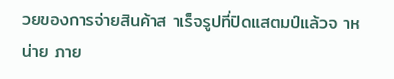วยของการจ่ายสินค้าส าเร็จรูปที่ปิดแสตมป์แล้วจ าหน่าย ภาย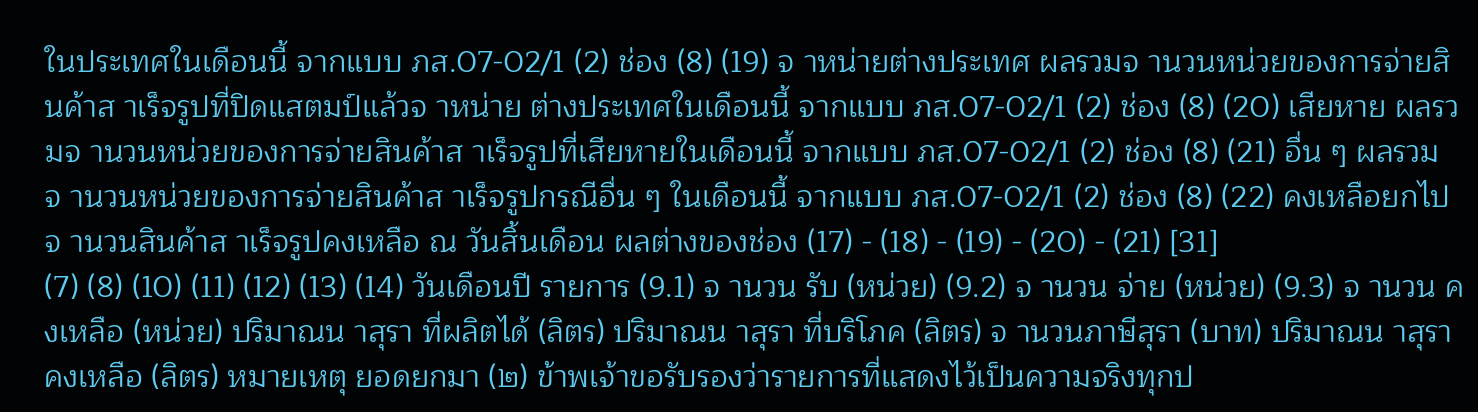ในประเทศในเดือนนี้ จากแบบ ภส.07-02/1 (2) ช่อง (8) (19) จ าหน่ายต่างประเทศ ผลรวมจ านวนหน่วยของการจ่ายสินค้าส าเร็จรูปที่ปิดแสตมป์แล้วจ าหน่าย ต่างประเทศในเดือนนี้ จากแบบ ภส.07-02/1 (2) ช่อง (8) (20) เสียหาย ผลรวมจ านวนหน่วยของการจ่ายสินค้าส าเร็จรูปที่เสียหายในเดือนนี้ จากแบบ ภส.07-02/1 (2) ช่อง (8) (21) อื่น ๆ ผลรวมจ านวนหน่วยของการจ่ายสินค้าส าเร็จรูปกรณีอื่น ๆ ในเดือนนี้ จากแบบ ภส.07-02/1 (2) ช่อง (8) (22) คงเหลือยกไป จ านวนสินค้าส าเร็จรูปคงเหลือ ณ วันสิ้นเดือน ผลต่างของช่อง (17) - (18) - (19) - (20) - (21) [31]
(7) (8) (10) (11) (12) (13) (14) วันเดือนปี รายการ (9.1) จ านวน รับ (หน่วย) (9.2) จ านวน จ่าย (หน่วย) (9.3) จ านวน คงเหลือ (หน่วย) ปริมาณน าสุรา ที่ผลิตได้ (ลิตร) ปริมาณน าสุรา ที่บริโภค (ลิตร) จ านวนภาษีสุรา (บาท) ปริมาณน าสุรา คงเหลือ (ลิตร) หมายเหตุ ยอดยกมา (๒) ข้าพเจ้าขอรับรองว่ารายการที่แสดงไว้เป็นความจริงทุกป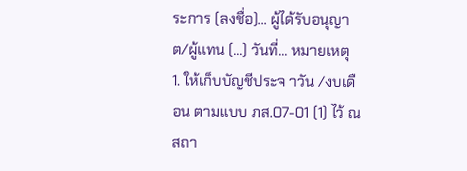ระการ (ลงชื่อ)... ผู้ได้รับอนุญาต/ผู้แทน (...) วันที่... หมายเหตุ 1. ให้เก็บบัญชีประจ าวัน /งบเดือน ตามแบบ ภส.07-01 (1) ไว้ ณ สถา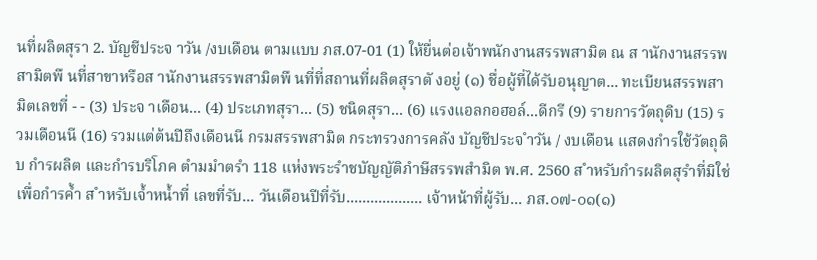นที่ผลิตสุรา 2. บัญชีประจ าวัน /งบเดือน ตามแบบ ภส.07-01 (1) ให้ยื่นต่อเจ้าพนักงานสรรพสามิต ณ ส านักงานสรรพสามิตพื นที่สาขาหรือส านักงานสรรพสามิตพื นที่ที่สถานที่ผลิตสุราตั งอยู่ (๑) ชื่อผู้ที่ได้รับอนุญาต... ทะเบียนสรรพสามิตเลขที่ - - (3) ประจ าเดือน... (4) ประเภทสุรา... (5) ชนิดสุรา... (6) แรงแอลกอฮอล์...ดีกรี (9) รายการวัตถุดิบ (15) รวมเดือนนี (16) รวมแต่ต้นปีถึงเดือนนี กรมสรรพสามิต กระทรวงการคลัง บัญชีประจ ำวัน / งบเดือน แสดงกำรใช้วัตถุดิบ กำรผลิต และกำรบริโภค ตำมมำตรำ 118 แห่งพระรำชบัญญัติภำษีสรรพสำมิต พ.ศ. 2560 ส ำหรับกำรผลิตสุรำที่มิใช่เพื่อกำรค้ำ ส ำหรับเจ้ำหน้ำที่ เลขที่รับ... วันเดือนปีที่รับ................... เจ้าหน้าที่ผู้รับ... ภส.๐๗-๐๑(๑)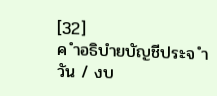[32]
ค ำอธิบำยบัญชีประจ ำวัน / งบ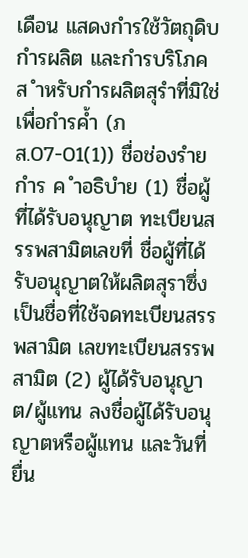เดือน แสดงกำรใช้วัตถุดิบ กำรผลิต และกำรบริโภค ส ำหรับกำรผลิตสุรำที่มิใช่เพื่อกำรค้ำ (ภส.07-01(1)) ชื่อช่องรำยกำร ค ำอธิบำย (1) ชื่อผู้ที่ได้รับอนุญาต ทะเบียนสรรพสามิตเลขที่ ชื่อผู้ที่ได้รับอนุญาตให้ผลิตสุราซึ่งเป็นชื่อที่ใช้จดทะเบียนสรรพสามิต เลขทะเบียนสรรพสามิต (2) ผู้ได้รับอนุญาต/ผู้แทน ลงชื่อผู้ได้รับอนุญาตหรือผู้แทน และวันที่ยื่น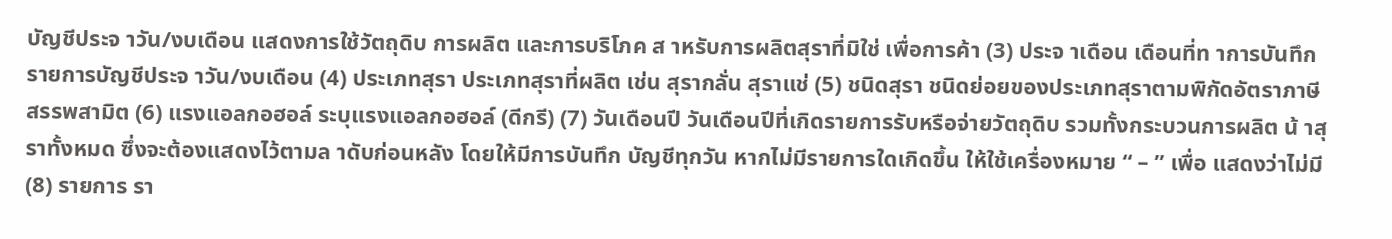บัญชีประจ าวัน/งบเดือน แสดงการใช้วัตถุดิบ การผลิต และการบริโภค ส าหรับการผลิตสุราที่มิใช่ เพื่อการค้า (3) ประจ าเดือน เดือนที่ท าการบันทึกรายการบัญชีประจ าวัน/งบเดือน (4) ประเภทสุรา ประเภทสุราที่ผลิต เช่น สุรากลั่น สุราแช่ (5) ชนิดสุรา ชนิดย่อยของประเภทสุราตามพิกัดอัตราภาษีสรรพสามิต (6) แรงแอลกอฮอล์ ระบุแรงแอลกอฮอล์ (ดีกรี) (7) วันเดือนปี วันเดือนปีที่เกิดรายการรับหรือจ่ายวัตถุดิบ รวมทั้งกระบวนการผลิต น้ าสุราทั้งหมด ซึ่งจะต้องแสดงไว้ตามล าดับก่อนหลัง โดยให้มีการบันทึก บัญชีทุกวัน หากไม่มีรายการใดเกิดขึ้น ให้ใช้เครื่องหมาย “ – ” เพื่อ แสดงว่าไม่มี (8) รายการ รา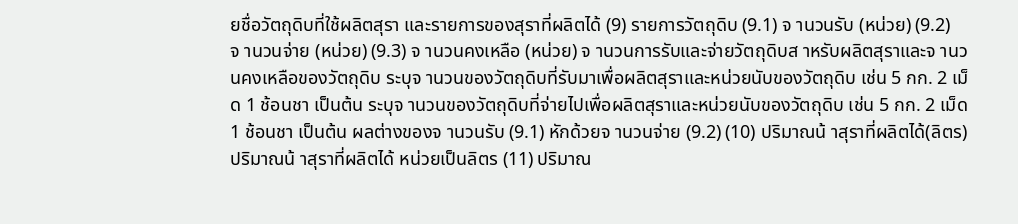ยชื่อวัตถุดิบที่ใช้ผลิตสุรา และรายการของสุราที่ผลิตได้ (9) รายการวัตถุดิบ (9.1) จ านวนรับ (หน่วย) (9.2) จ านวนจ่าย (หน่วย) (9.3) จ านวนคงเหลือ (หน่วย) จ านวนการรับและจ่ายวัตถุดิบส าหรับผลิตสุราและจ านวนคงเหลือของวัตถุดิบ ระบุจ านวนของวัตถุดิบที่รับมาเพื่อผลิตสุราและหน่วยนับของวัตถุดิบ เช่น 5 กก. 2 เม็ด 1 ช้อนชา เป็นต้น ระบุจ านวนของวัตถุดิบที่จ่ายไปเพื่อผลิตสุราและหน่วยนับของวัตถุดิบ เช่น 5 กก. 2 เม็ด 1 ช้อนชา เป็นต้น ผลต่างของจ านวนรับ (9.1) หักด้วยจ านวนจ่าย (9.2) (10) ปริมาณน้ าสุราที่ผลิตได้(ลิตร) ปริมาณน้ าสุราที่ผลิตได้ หน่วยเป็นลิตร (11) ปริมาณ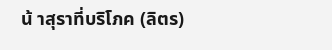น้ าสุราที่บริโภค (ลิตร)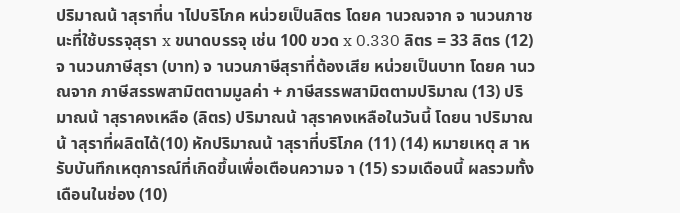ปริมาณน้ าสุราที่น าไปบริโภค หน่วยเป็นลิตร โดยค านวณจาก จ านวนภาชนะที่ใช้บรรจุสุรา x ขนาดบรรจุ เช่น 100 ขวด x 0.330 ลิตร = 33 ลิตร (12) จ านวนภาษีสุรา (บาท) จ านวนภาษีสุราที่ต้องเสีย หน่วยเป็นบาท โดยค านวณจาก ภาษีสรรพสามิตตามมูลค่า + ภาษีสรรพสามิตตามปริมาณ (13) ปริมาณน้ าสุราคงเหลือ (ลิตร) ปริมาณน้ าสุราคงเหลือในวันนี้ โดยน าปริมาณน้ าสุราที่ผลิตได้(10) หักปริมาณน้ าสุราที่บริโภค (11) (14) หมายเหตุ ส าหรับบันทึกเหตุการณ์ที่เกิดขึ้นเพื่อเตือนความจ า (15) รวมเดือนนี้ ผลรวมทั้งเดือนในช่อง (10)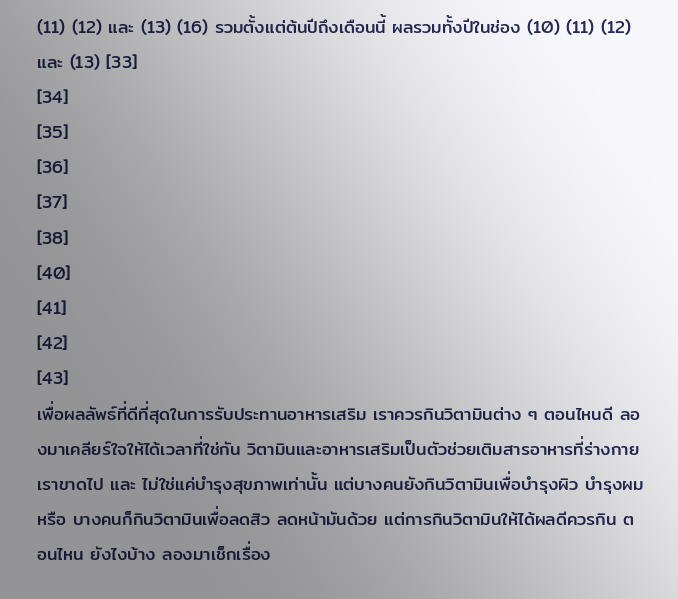(11) (12) และ (13) (16) รวมตั้งแต่ต้นปีถึงเดือนนี้ ผลรวมทั้งปีในช่อง (10) (11) (12) และ (13) [33]
[34]
[35]
[36]
[37]
[38]
[40]
[41]
[42]
[43]
เพื่อผลลัพธ์ที่ดีที่สุดในการรับประทานอาหารเสริม เราควรกินวิตามินต่าง ๆ ตอนไหนดี ลองมาเคลียร์ใจให้ได้เวลาที่ใช่กัน วิตามินและอาหารเสริมเป็นตัวช่วยเติมสารอาหารที่ร่างกายเราขาดไป และ ไม่ใช่แค่บำรุงสุขภาพเท่านั้น แต่บางคนยังกินวิตามินเพื่อบำรุงผิว บำรุงผม หรือ บางคนก็กินวิตามินเพื่อลดสิว ลดหน้ามันด้วย แต่การกินวิตามินให้ได้ผลดีควรกิน ตอนไหน ยังไงบ้าง ลองมาเช็กเรื่อง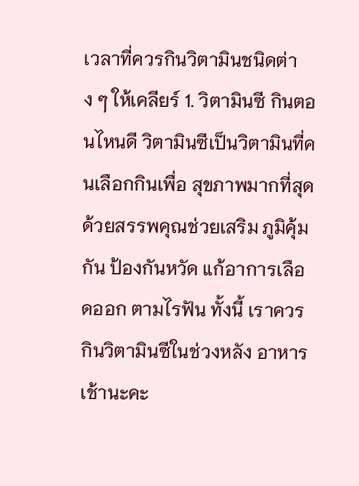เวลาที่ควรกินวิตามินชนิดต่าง ๆ ให้เคลียร์ 1. วิตามินซี กินตอนไหนดี วิตามินซีเป็นวิตามินที่คนเลือกกินเพื่อ สุขภาพมากที่สุด ด้วยสรรพคุณช่วยเสริม ภูมิคุ้มกัน ป้องกันหวัด แก้อาการเลือดออก ตามไรฟัน ทั้งนี้ เราควรกินวิตามินซีในช่วงหลัง อาหารเช้านะคะ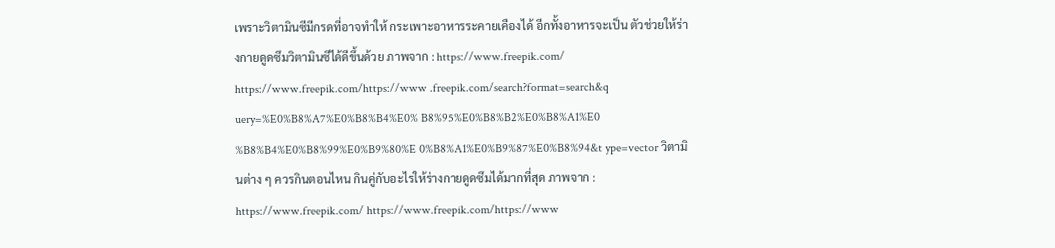เพราะวิตามินซีมีกรดที่อาจทำให้ กระเพาะอาหารระคายเคืองได้ อีกทั้งอาหารจะเป็น ตัวช่วยให้ร่างกายดูดซึมวิตามินซีได้ดีขึ้นด้วย ภาพจาก : https://www.freepik.com/ https://www.freepik.com/https://www .freepik.com/search?format=search&q uery=%E0%B8%A7%E0%B8%B4%E0% B8%95%E0%B8%B2%E0%B8%A1%E0 %B8%B4%E0%B8%99%E0%B9%80%E 0%B8%A1%E0%B9%87%E0%B8%94&t ype=vector วิตามินต่าง ๆ ควรกินตอนไหน กินคู่กับอะไรให้ร่างกายดูดซึมได้มากที่สุด ภาพจาก : https://www.freepik.com/ https://www.freepik.com/https://www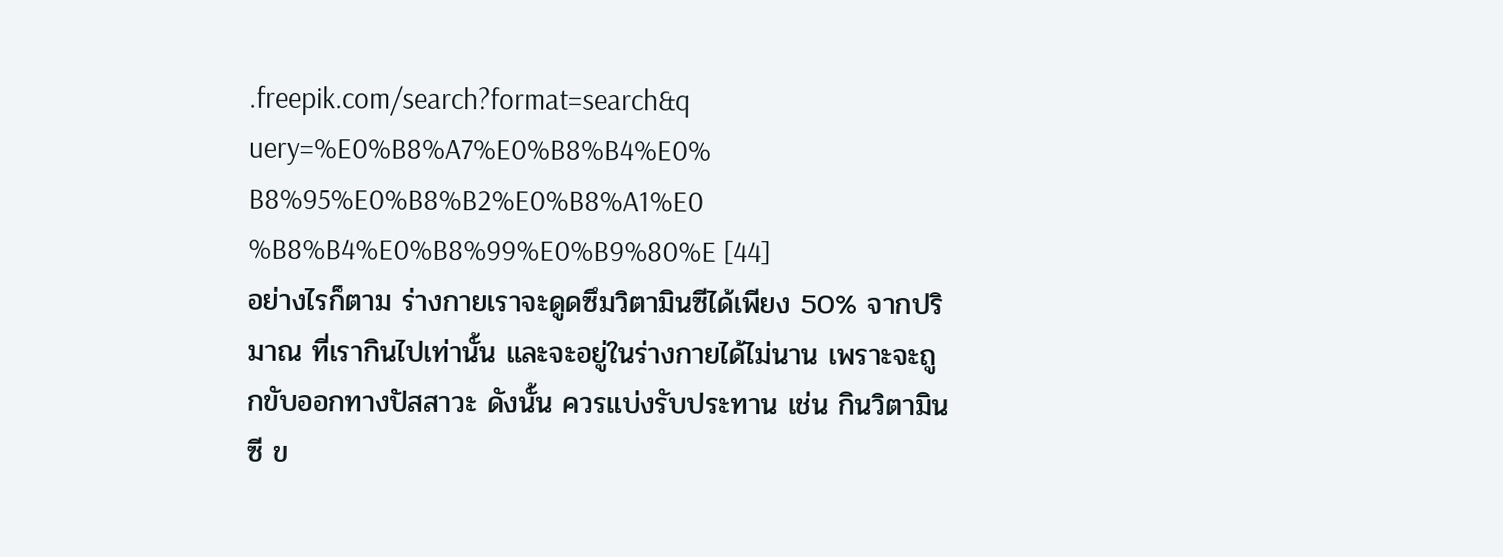.freepik.com/search?format=search&q uery=%E0%B8%A7%E0%B8%B4%E0% B8%95%E0%B8%B2%E0%B8%A1%E0 %B8%B4%E0%B8%99%E0%B9%80%E [44]
อย่างไรก็ตาม ร่างกายเราจะดูดซึมวิตามินซีได้เพียง 50% จากปริมาณ ที่เรากินไปเท่านั้น และจะอยู่ในร่างกายได้ไม่นาน เพราะจะถูกขับออกทางปัสสาวะ ดังนั้น ควรแบ่งรับประทาน เช่น กินวิตามินซี ข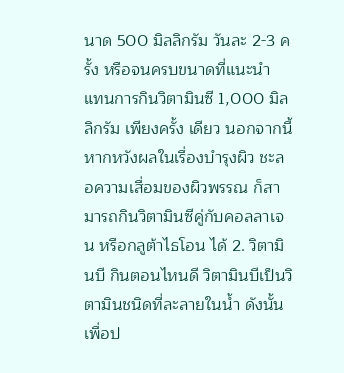นาด 500 มิลลิกรัม วันละ 2-3 ครั้ง หรือจนครบขนาดที่แนะนำ แทนการกินวิตามินซี 1,000 มิลลิกรัม เพียงครั้ง เดียว นอกจากนี้ หากหวังผลในเรื่องบำรุงผิว ชะลอความเสื่อมของผิวพรรณ ก็สามารถกินวิตามินซีคู่กับคอลลาเจน หรือกลูต้าไธโอน ได้ 2. วิตามินบี กินตอนไหนดี วิตามินบีเป็นวิตามินชนิดที่ละลายในน้ำ ดังนั้น เพื่อป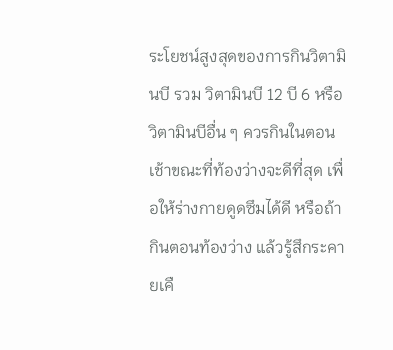ระโยชน์สูงสุดของการกินวิตามินบี รวม วิตามินบี 12 บี 6 หรือวิตามินบีอื่น ๆ ควรกินในตอนเช้าขณะที่ท้องว่างจะดีที่สุด เพื่อให้ร่างกายดูดซึมได้ดี หรือถ้ากินตอนท้องว่าง แล้วรู้สึกระคายเคื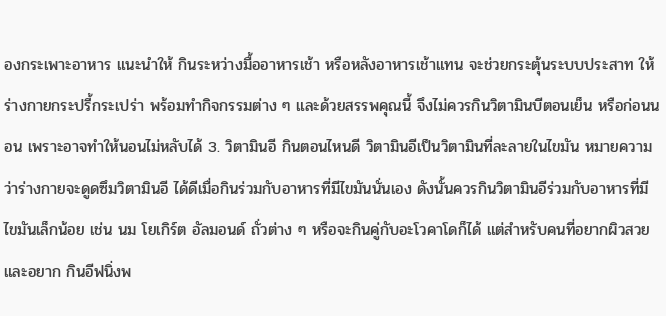องกระเพาะอาหาร แนะนำให้ กินระหว่างมื้ออาหารเช้า หรือหลังอาหารเช้าแทน จะช่วยกระตุ้นระบบประสาท ให้ร่างกายกระปรี้กระเปร่า พร้อมทำกิจกรรมต่าง ๆ และด้วยสรรพคุณนี้ จึงไม่ควรกินวิตามินบีตอนเย็น หรือก่อนนอน เพราะอาจทำให้นอนไม่หลับได้ 3. วิตามินอี กินตอนไหนดี วิตามินอีเป็นวิตามินที่ละลายในไขมัน หมายความว่าร่างกายจะดูดซึมวิตามินอี ได้ดีเมื่อกินร่วมกับอาหารที่มีไขมันนั่นเอง ดังนั้นควรกินวิตามินอีร่วมกับอาหารที่มี ไขมันเล็กน้อย เช่น นม โยเกิร์ต อัลมอนด์ ถั่วต่าง ๆ หรือจะกินคู่กับอะโวคาโดก็ได้ แต่สำหรับคนที่อยากผิวสวยและอยาก กินอีฟนิ่งพ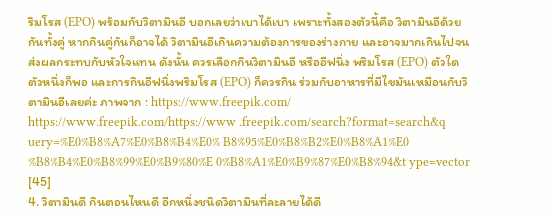ริมโรส (EPO) พร้อมกับวิตามินอี บอกเลยว่าเบาได้เบา เพราะทั้งสองตัวนี้คือ วิตามินอีด้วยกันทั้งคู่ หากกินคู่กันก็อาจได้ วิตามินอีเกินความต้องการของร่างกาย และอาจมากเกินไปจนส่งผลกระทบกับหัวใจแทน ดังนั้น ควรเลือกกินวิตามินอี หรืออีฟนิ่ง พริมโรส (EPO) ตัวใดตัวหนึ่งก็พอ และการกินอีฟนิ่งพริมโรส (EPO) ก็ควรกิน ร่วมกับอาหารที่มีไขมันเหมือนกับวิตามินอีเลยค่ะ ภาพจาก : https://www.freepik.com/ https://www.freepik.com/https://www .freepik.com/search?format=search&q uery=%E0%B8%A7%E0%B8%B4%E0% B8%95%E0%B8%B2%E0%B8%A1%E0 %B8%B4%E0%B8%99%E0%B9%80%E 0%B8%A1%E0%B9%87%E0%B8%94&t ype=vector [45]
4. วิตามินดี กินตอนไหนดี อีกหนึ่งชนิดวิตามินที่ละลายได้ดี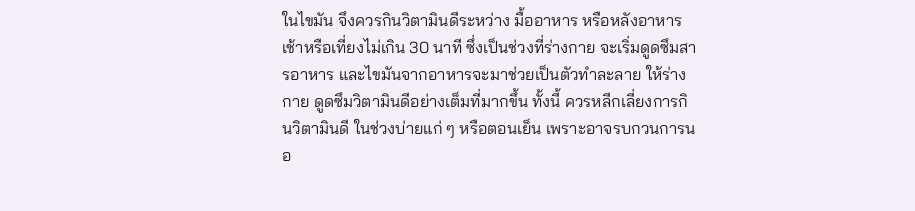ในไขมัน จึงควรกินวิตามินดีระหว่าง มื้ออาหาร หรือหลังอาหารเช้าหรือเที่ยงไม่เกิน 30 นาที ซึ่งเป็นช่วงที่ร่างกาย จะเริ่มดูดซึมสารอาหาร และไขมันจากอาหารจะมาช่วยเป็นตัวทำละลาย ให้ร่างกาย ดูดซึมวิตามินดีอย่างเต็มที่มากขึ้น ทั้งนี้ ควรหลีกเลี่ยงการกินวิตามินดี ในช่วงบ่ายแก่ ๆ หรือตอนเย็น เพราะอาจรบกวนการนอ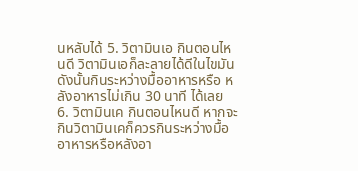นหลับได้ 5. วิตามินเอ กินตอนไหนดี วิตามินเอก็ละลายได้ดีในไขมัน ดังนั้นกินระหว่างมื้ออาหารหรือ หลังอาหารไม่เกิน 30 นาที ได้เลย 6. วิตามินเค กินตอนไหนดี หากจะกินวิตามินเคก็ควรกินระหว่างมื้ออาหารหรือหลังอา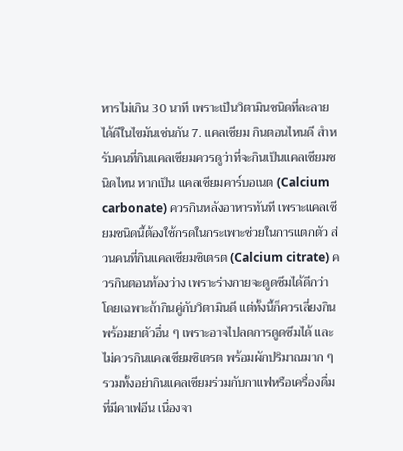หารไม่เกิน 30 นาที เพราะเป็นวิตามินชนิดที่ละลายได้ดีในไขมันเช่นกัน 7. แคลเซียม กินตอนไหนดี สำหรับคนที่กินแคลเซียมควรดูว่าที่จะกินเป็นแคลเซียมชนิดไหน หากเป็น แคลเซียมคาร์บอเนต (Calcium carbonate) ควรกินหลังอาหารทันที เพราะแคลเซียมชนิดนี้ต้องใช้กรดในกระเพาะช่วยในการแตกตัว ส่วนคนที่กินแคลเซียมซิเตรต (Calcium citrate) ควรกินตอนท้องว่าง เพราะร่างกายจะดูดซึมได้ดีกว่า โดยเฉพาะถ้ากินคู่กับวิตามินดี แต่ทั้งนี้ก็ควรเลี่ยงกิน พร้อมยาตัวอื่น ๆ เพราะอาจไปลดการดูดซึมได้ และไม่ควรกินแคลเซียมซิเตรต พร้อมผักปริมาณมาก ๆ รวมทั้งอย่ากินแคลเซียมร่วมกับกาแฟหรือเครื่องดื่ม ที่มีคาเฟอีน เนื่องจา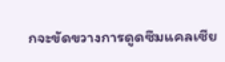กจะขัดขวางการดูดซึมแคลเซีย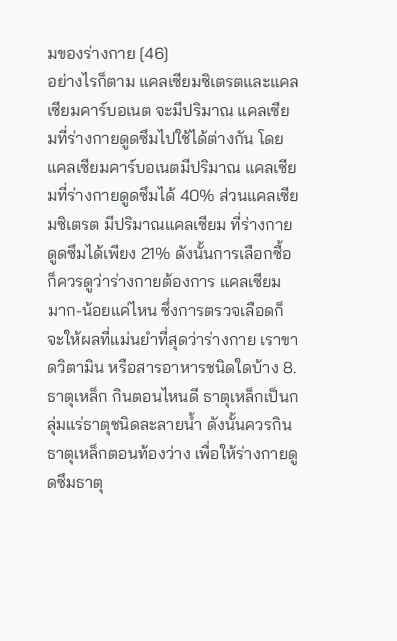มของร่างกาย [46]
อย่างไรก็ตาม แคลเซียมซิเตรตและแคลเซียมคาร์บอเนต จะมีปริมาณ แคลเซียมที่ร่างกายดูดซึมไปใช้ได้ต่างกัน โดยแคลเซียมคาร์บอเนตมีปริมาณ แคลเซียมที่ร่างกายดูดซึมได้ 40% ส่วนแคลเซียมซิเตรต มีปริมาณแคลเซียม ที่ร่างกายดูดซึมได้เพียง 21% ดังนั้นการเลือกซื้อก็ควรดูว่าร่างกายต้องการ แคลเซียมมาก-น้อยแค่ไหน ซึ่งการตรวจเลือดก็จะให้ผลที่แม่นยำที่สุดว่าร่างกาย เราขาดวิตามิน หรือสารอาหารชนิดใดบ้าง 8. ธาตุเหล็ก กินตอนไหนดี ธาตุเหล็กเป็นกลุ่มแร่ธาตุชนิดละลายน้ำ ดังนั้นควรกินธาตุเหล็กตอนท้องว่าง เพื่อให้ร่างกายดูดซึมธาตุ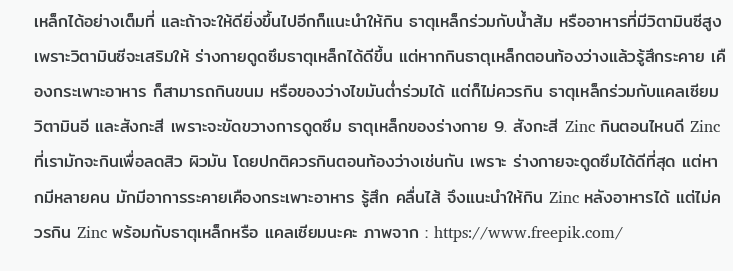เหล็กได้อย่างเต็มที่ และถ้าจะให้ดียิ่งขึ้นไปอีกก็แนะนำให้กิน ธาตุเหล็กร่วมกับน้ำส้ม หรืออาหารที่มีวิตามินซีสูง เพราะวิตามินซีจะเสริมให้ ร่างกายดูดซึมธาตุเหล็กได้ดีขึ้น แต่หากกินธาตุเหล็กตอนท้องว่างแล้วรู้สึกระคาย เคืองกระเพาะอาหาร ก็สามารถกินขนม หรือของว่างไขมันต่ำร่วมได้ แต่ก็ไม่ควรกิน ธาตุเหล็กร่วมกับแคลเซียม วิตามินอี และสังกะสี เพราะจะขัดขวางการดูดซึม ธาตุเหล็กของร่างกาย 9. สังกะสี Zinc กินตอนไหนดี Zinc ที่เรามักจะกินเพื่อลดสิว ผิวมัน โดยปกติควรกินตอนท้องว่างเช่นกัน เพราะ ร่างกายจะดูดซึมได้ดีที่สุด แต่หากมีหลายคน มักมีอาการระคายเคืองกระเพาะอาหาร รู้สึก คลื่นไส้ จึงแนะนำให้กิน Zinc หลังอาหารได้ แต่ไม่ควรกิน Zinc พร้อมกับธาตุเหล็กหรือ แคลเซียมนะคะ ภาพจาก : https://www.freepik.com/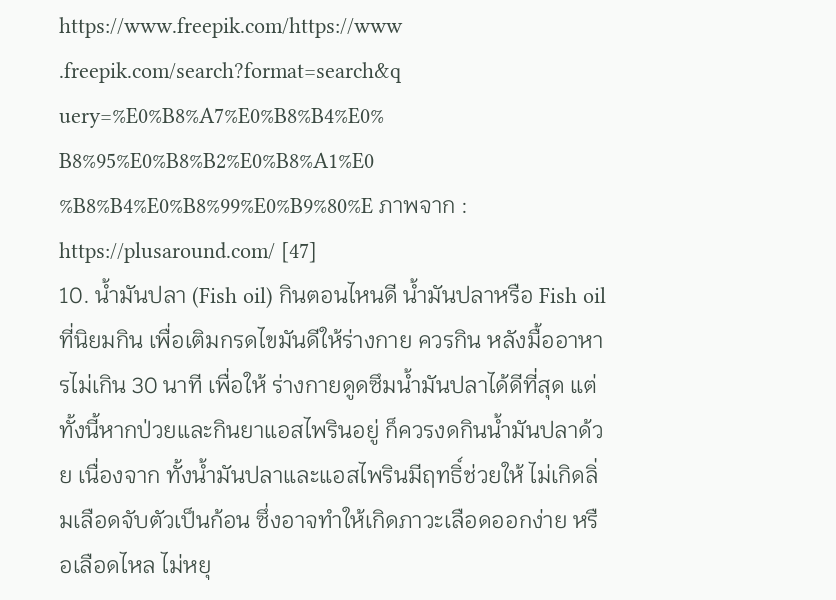https://www.freepik.com/https://www .freepik.com/search?format=search&q uery=%E0%B8%A7%E0%B8%B4%E0% B8%95%E0%B8%B2%E0%B8%A1%E0 %B8%B4%E0%B8%99%E0%B9%80%E ภาพจาก : https://plusaround.com/ [47]
10. น้ำมันปลา (Fish oil) กินตอนไหนดี น้ำมันปลาหรือ Fish oil ที่นิยมกิน เพื่อเติมกรดไขมันดีให้ร่างกาย ควรกิน หลังมื้ออาหารไม่เกิน 30 นาที เพื่อให้ ร่างกายดูดซึมน้ำมันปลาได้ดีที่สุด แต่ทั้งนี้หากป่วยและกินยาแอสไพรินอยู่ ก็ควรงดกินน้ำมันปลาด้วย เนื่องจาก ทั้งน้ำมันปลาและแอสไพรินมีฤทธิ์ช่วยให้ ไม่เกิดลิ่มเลือดจับตัวเป็นก้อน ซึ่งอาจทำให้เกิดภาวะเลือดออกง่าย หรือเลือดไหล ไม่หยุ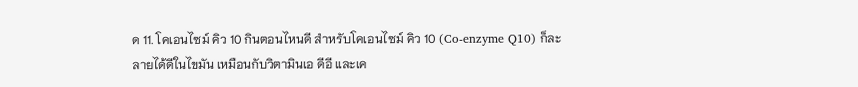ด 11. โคเอนไซม์ คิว 10 กินตอนไหนดี สำหรับโคเอนไซม์ คิว 10 (Co-enzyme Q10) ก็ละลายได้ดีในไขมัน เหมือนกับวิตามินเอ ดีอี และเค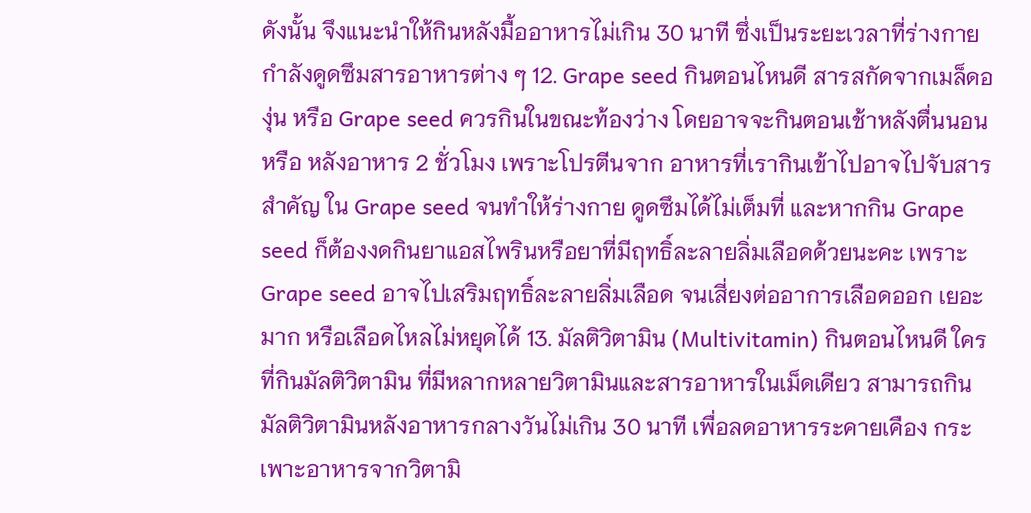ดังนั้น จึงแนะนำให้กินหลังมื้ออาหารไม่เกิน 30 นาที ซึ่งเป็นระยะเวลาที่ร่างกายกำลังดูดซึมสารอาหารต่าง ๆ 12. Grape seed กินตอนไหนดี สารสกัดจากเมล็ดองุ่น หรือ Grape seed ควรกินในขณะท้องว่าง โดยอาจจะกินตอนเช้าหลังตื่นนอน หรือ หลังอาหาร 2 ชั่วโมง เพราะโปรตีนจาก อาหารที่เรากินเข้าไปอาจไปจับสารสำคัญ ใน Grape seed จนทำให้ร่างกาย ดูดซึมได้ไม่เต็มที่ และหากกิน Grape seed ก็ต้องงดกินยาแอสไพรินหรือยาที่มีฤทธิ์ละลายลิ่มเลือดด้วยนะคะ เพราะ Grape seed อาจไปเสริมฤทธิ์ละลายลิ่มเลือด จนเสี่ยงต่ออาการเลือดออก เยอะมาก หรือเลือดไหลไม่หยุดได้ 13. มัลติวิตามิน (Multivitamin) กินตอนไหนดี ใครที่กินมัลติวิตามิน ที่มีหลากหลายวิตามินและสารอาหารในเม็ดเดียว สามารถกินมัลติวิตามินหลังอาหารกลางวันไม่เกิน 30 นาที เพื่อลดอาหารระคายเคือง กระเพาะอาหารจากวิตามิ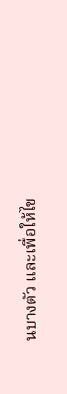นบางตัว และเพื่อให้ไข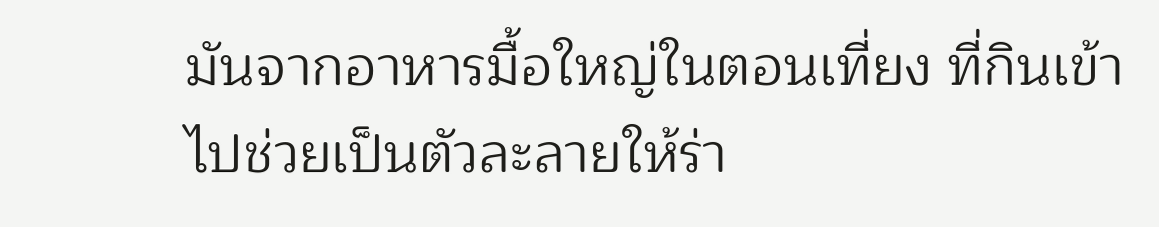มันจากอาหารมื้อใหญ่ในตอนเที่ยง ที่กินเข้าไปช่วยเป็นตัวละลายให้ร่า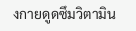งกายดูดซึมวิตามิน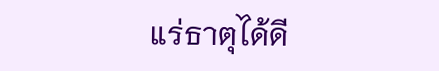แร่ธาตุได้ดี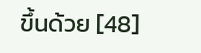ขึ้นด้วย [48]